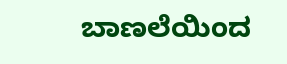ಬಾಣಲೆಯಿಂದ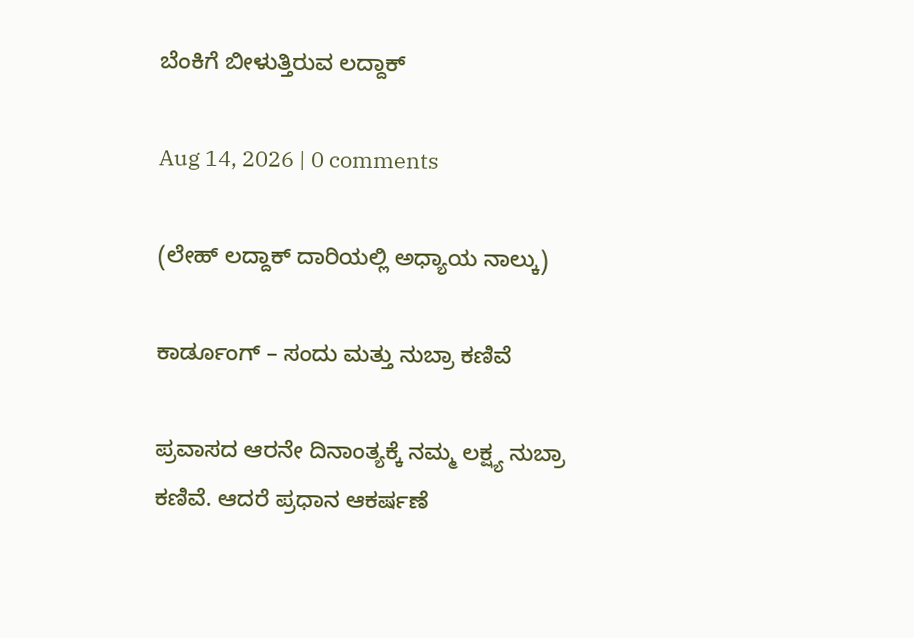ಬೆಂಕಿಗೆ ಬೀಳುತ್ತಿರುವ ಲದ್ದಾಕ್

Aug 14, 2026 | 0 comments

(ಲೇಹ್ ಲದ್ದಾಕ್ ದಾರಿಯಲ್ಲಿ ಅಧ್ಯಾಯ ನಾಲ್ಕು)

ಕಾರ್ಡೂಂಗ್ – ಸಂದು ಮತ್ತು ನುಬ್ರಾ ಕಣಿವೆ

ಪ್ರವಾಸದ ಆರನೇ ದಿನಾಂತ್ಯಕ್ಕೆ ನಮ್ಮ ಲಕ್ಷ್ಯ ನುಬ್ರಾ ಕಣಿವೆ. ಆದರೆ ಪ್ರಧಾನ ಆಕರ್ಷಣೆ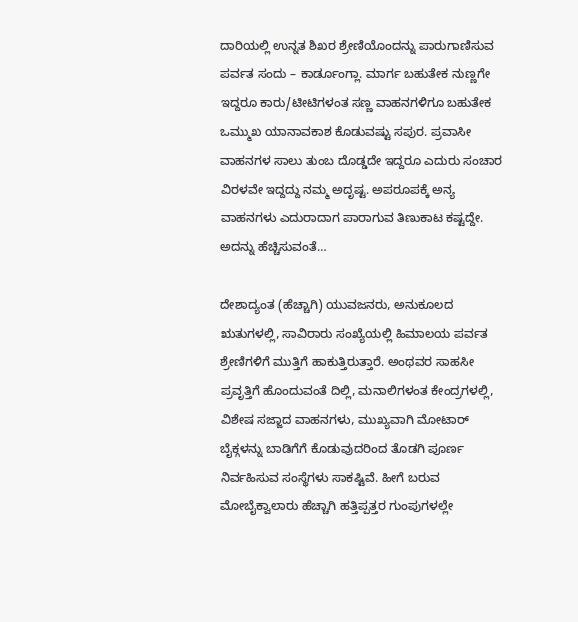ದಾರಿಯಲ್ಲಿ ಉನ್ನತ ಶಿಖರ ಶ್ರೇಣಿಯೊಂದನ್ನು ಪಾರುಗಾಣಿಸುವ ಪರ್ವತ ಸಂದು – ಕಾರ್ಡೂಂಗ್ಲಾ. ಮಾರ್ಗ ಬಹುತೇಕ ನುಣ್ಣಗೇ ಇದ್ದರೂ ಕಾರು/ಟೀಟಿಗಳಂತ ಸಣ್ಣ ವಾಹನಗಳಿಗೂ ಬಹುತೇಕ ಒಮ್ಮುಖ ಯಾನಾವಕಾಶ ಕೊಡುವಷ್ಟು ಸಪುರ. ಪ್ರವಾಸೀ ವಾಹನಗಳ ಸಾಲು ತುಂಬ ದೊಡ್ಡದೇ ಇದ್ದರೂ ಎದುರು ಸಂಚಾರ ವಿರಳವೇ ಇದ್ದದ್ದು ನಮ್ಮ ಅದೃಷ್ಟ. ಅಪರೂಪಕ್ಕೆ ಅನ್ಯ ವಾಹನಗಳು ಎದುರಾದಾಗ ಪಾರಾಗುವ ತಿಣುಕಾಟ ಕಷ್ಟದ್ದೇ. ಅದನ್ನು ಹೆಚ್ಚಿಸುವಂತೆ…

ದೇಶಾದ್ಯಂತ (ಹೆಚ್ಚಾಗಿ) ಯುವಜನರು, ಅನುಕೂಲದ ಋತುಗಳಲ್ಲಿ, ಸಾವಿರಾರು ಸಂಖ್ಯೆಯಲ್ಲಿ ಹಿಮಾಲಯ ಪರ್ವತ ಶ್ರೇಣಿಗಳಿಗೆ ಮುತ್ತಿಗೆ ಹಾಕುತ್ತಿರುತ್ತಾರೆ. ಅಂಥವರ ಸಾಹಸೀ ಪ್ರವೃತ್ತಿಗೆ ಹೊಂದುವಂತೆ ದಿಲ್ಲಿ, ಮನಾಲಿಗಳಂತ ಕೇಂದ್ರಗಳಲ್ಲಿ, ವಿಶೇಷ ಸಜ್ಜಾದ ವಾಹನಗಳು, ಮುಖ್ಯವಾಗಿ ಮೋಟಾರ್ ಬೈಕ್ಗಳನ್ನು ಬಾಡಿಗೆಗೆ ಕೊಡುವುದರಿಂದ ತೊಡಗಿ ಪೂರ್ಣ ನಿರ್ವಹಿಸುವ ಸಂಸ್ಥೆಗಳು ಸಾಕಷ್ಟಿವೆ. ಹೀಗೆ ಬರುವ ಮೋಬೈಕ್ವಾಲಾರು ಹೆಚ್ಚಾಗಿ ಹತ್ತಿಪ್ಪತ್ತರ ಗುಂಪುಗಳಲ್ಲೇ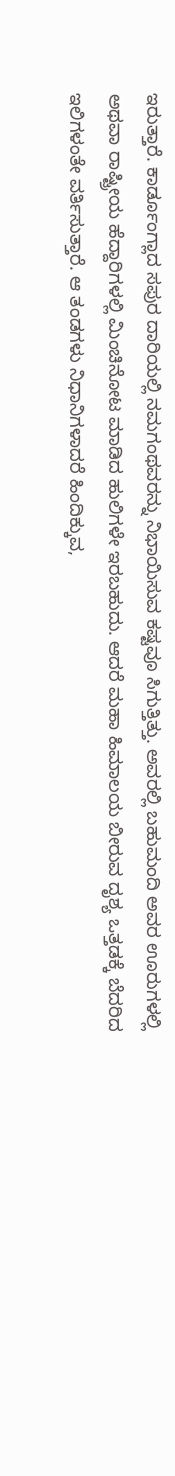ಇರುತ್ತಾರೆ. ಕಾರ್ಡೂಂಗ್ಲಾದ ಸಪುರ ದಾರಿಯಲ್ಲಿ ನಮಗಂಥವರನ್ನು ನಿಭಾಯಿಸುವ ಕಷ್ಟವೂ ಸಿಗುತ್ತಿತ್ತು. ಅವರಲ್ಲಿ ಬಹುಮಂದಿ ಅವರ ಊರುಗಳಲ್ಲಿ ಅಥವಾ ರಾಷ್ಟ್ರೀಯ ಹೆದ್ದಾರಿಗಳಲ್ಲಿ ಮಿಂಚಿನೋಟ ಮಾಡಿದ ಹುಲಿಗಳೇ ಇರಬಹುದು. ಆದರೆ ಮಹಾ ಹಿಮಾಲಯ ಬೀರುವ ದೃಶ್ಯ ಒತ್ತಡಕ್ಕೆ ಬೆದರಿದ ಇಲಿಗಳಂತೇ ವರ್ತಿಸುತ್ತಾರೆ. ಆ ತಂಡಗಳು ನಿಧಾನಿಗಳಾದರೆ ಹಿಂದಿಕ್ಕುವ,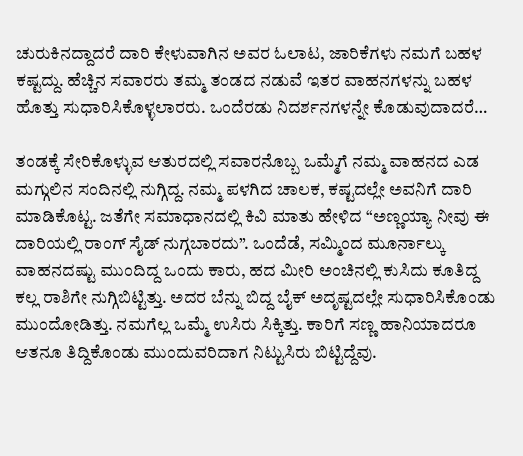ಚುರುಕಿನದ್ದಾದರೆ ದಾರಿ ಕೇಳುವಾಗಿನ ಅವರ ಓಲಾಟ, ಜಾರಿಕೆಗಳು ನಮಗೆ ಬಹಳ ಕಷ್ಟದ್ದು. ಹೆಚ್ಚಿನ ಸವಾರರು ತಮ್ಮ ತಂಡದ ನಡುವೆ ಇತರ ವಾಹನಗಳನ್ನು ಬಹಳ ಹೊತ್ತು ಸುಧಾರಿಸಿಕೊಳ್ಳಲಾರರು. ಒಂದೆರಡು ನಿದರ್ಶನಗಳನ್ನೇ ಕೊಡುವುದಾದರೆ…

ತಂಡಕ್ಕೆ ಸೇರಿಕೊಳ್ಳುವ ಆತುರದಲ್ಲಿ ಸವಾರನೊಬ್ಬ ಒಮ್ಮೆಗೆ ನಮ್ಮ ವಾಹನದ ಎಡ ಮಗ್ಗುಲಿನ ಸಂದಿನಲ್ಲಿ ನುಗ್ಗಿದ್ದ. ನಮ್ಮ ಪಳಗಿದ ಚಾಲಕ, ಕಷ್ಟದಲ್ಲೇ ಅವನಿಗೆ ದಾರಿ ಮಾಡಿಕೊಟ್ಟ. ಜತೆಗೇ ಸಮಾಧಾನದಲ್ಲಿ ಕಿವಿ ಮಾತು ಹೇಳಿದ “ಅಣ್ಣಯ್ಯಾ ನೀವು ಈ ದಾರಿಯಲ್ಲಿ ರಾಂಗ್ ಸೈಡ್ ನುಗ್ಗಬಾರದು”. ಒಂದೆಡೆ, ಸಮ್ಮಿಂದ ಮೂರ್ನಾಲ್ಕು ವಾಹನದಷ್ಟು ಮುಂದಿದ್ದ ಒಂದು ಕಾರು, ಹದ ಮೀರಿ ಅಂಚಿನಲ್ಲಿ ಕುಸಿದು ಕೂತಿದ್ದ ಕಲ್ಲ ರಾಶಿಗೇ ನುಗ್ಗಿಬಿಟ್ಟಿತ್ತು. ಅದರ ಬೆನ್ನು ಬಿದ್ದ ಬೈಕ್ ಅದೃಷ್ಟದಲ್ಲೇ ಸುಧಾರಿಸಿಕೊಂಡು ಮುಂದೋಡಿತ್ತು. ನಮಗೆಲ್ಲ ಒಮ್ಮೆ ಉಸಿರು ಸಿಕ್ಕಿತ್ತು. ಕಾರಿಗೆ ಸಣ್ಣ ಹಾನಿಯಾದರೂ ಆತನೂ ತಿದ್ದಿಕೊಂಡು ಮುಂದುವರಿದಾಗ ನಿಟ್ಟುಸಿರು ಬಿಟ್ಟಿದ್ದೆವು.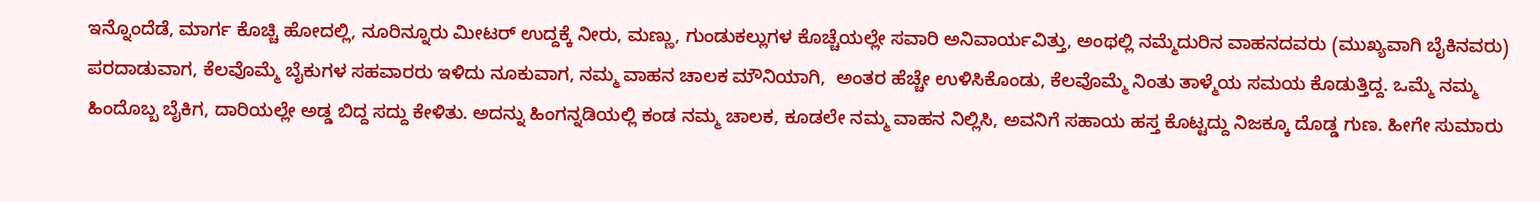ಇನ್ನೊಂದೆಡೆ, ಮಾರ್ಗ ಕೊಚ್ಚಿ ಹೋದಲ್ಲಿ, ನೂರಿನ್ನೂರು ಮೀಟರ್ ಉದ್ದಕ್ಕೆ ನೀರು, ಮಣ್ಣು, ಗುಂಡುಕಲ್ಲುಗಳ ಕೊಚ್ಚೆಯಲ್ಲೇ ಸವಾರಿ ಅನಿವಾರ್ಯವಿತ್ತು, ಅಂಥಲ್ಲಿ ನಮ್ಮೆದುರಿನ ವಾಹನದವರು (ಮುಖ್ಯವಾಗಿ ಬೈಕಿನವರು) ಪರದಾಡುವಾಗ, ಕೆಲವೊಮ್ಮೆ ಬೈಕುಗಳ ಸಹವಾರರು ಇಳಿದು ನೂಕುವಾಗ, ನಮ್ಮ ವಾಹನ ಚಾಲಕ ಮೌನಿಯಾಗಿ,  ಅಂತರ ಹೆಚ್ಚೇ ಉಳಿಸಿಕೊಂಡು, ಕೆಲವೊಮ್ಮೆ ನಿಂತು ತಾಳ್ಮೆಯ ಸಮಯ ಕೊಡುತ್ತಿದ್ದ. ಒಮ್ಮೆ ನಮ್ಮ ಹಿಂದೊಬ್ಬ ಬೈಕಿಗ, ದಾರಿಯಲ್ಲೇ ಅಡ್ಡ ಬಿದ್ದ ಸದ್ದು ಕೇಳಿತು. ಅದನ್ನು ಹಿಂಗನ್ನಡಿಯಲ್ಲಿ ಕಂಡ ನಮ್ಮ ಚಾಲಕ, ಕೂಡಲೇ ನಮ್ಮ ವಾಹನ ನಿಲ್ಲಿಸಿ, ಅವನಿಗೆ ಸಹಾಯ ಹಸ್ತ ಕೊಟ್ಟದ್ದು ನಿಜಕ್ಕೂ ದೊಡ್ಡ ಗುಣ. ಹೀಗೇ ಸುಮಾರು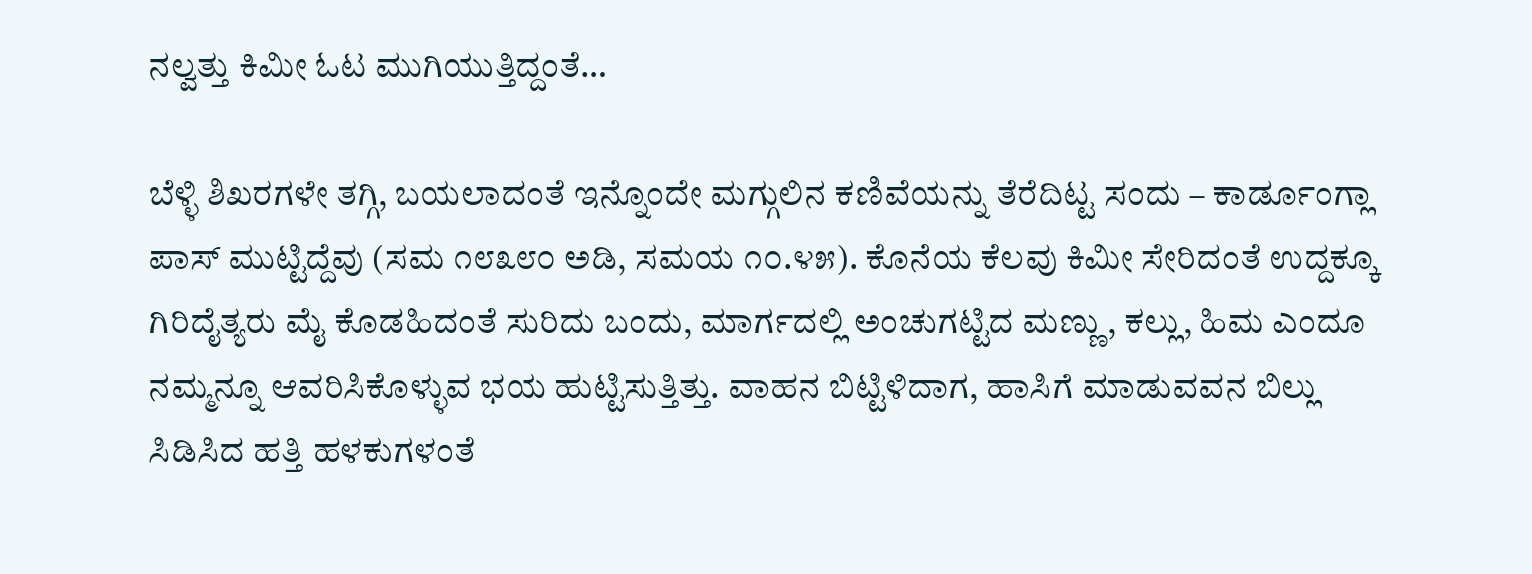ನಲ್ವತ್ತು ಕಿಮೀ ಓಟ ಮುಗಿಯುತ್ತಿದ್ದಂತೆ…

ಬೆಳ್ಳಿ ಶಿಖರಗಳೇ ತಗ್ಗಿ, ಬಯಲಾದಂತೆ ಇನ್ನೊಂದೇ ಮಗ್ಗುಲಿನ ಕಣಿವೆಯನ್ನು ತೆರೆದಿಟ್ಟ ಸಂದು – ಕಾರ್ಡೂಂಗ್ಲಾ ಪಾಸ್ ಮುಟ್ಟಿದ್ದೆವು (ಸಮ ೧೮೩೮೦ ಅಡಿ, ಸಮಯ ೧೦.೪೫). ಕೊನೆಯ ಕೆಲವು ಕಿಮೀ ಸೇರಿದಂತೆ ಉದ್ದಕ್ಕೂ ಗಿರಿದೈತ್ಯರು ಮೈ ಕೊಡಹಿದಂತೆ ಸುರಿದು ಬಂದು, ಮಾರ್ಗದಲ್ಲಿ ಅಂಚುಗಟ್ಟಿದ ಮಣ್ಣು, ಕಲ್ಲು, ಹಿಮ ಎಂದೂ ನಮ್ಮನ್ನೂ ಆವರಿಸಿಕೊಳ್ಳುವ ಭಯ ಹುಟ್ಟಿಸುತ್ತಿತ್ತು. ವಾಹನ ಬಿಟ್ಟಿಳಿದಾಗ, ಹಾಸಿಗೆ ಮಾಡುವವನ ಬಿಲ್ಲು ಸಿಡಿಸಿದ ಹತ್ತಿ ಹಳಕುಗಳಂತೆ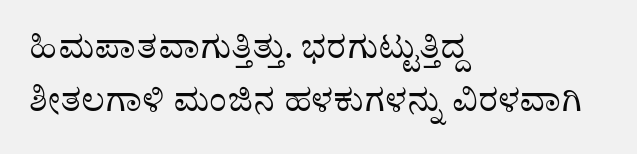ಹಿಮಪಾತವಾಗುತ್ತಿತ್ತು. ಭರಗುಟ್ಟುತ್ತಿದ್ದ ಶೀತಲಗಾಳಿ ಮಂಜಿನ ಹಳಕುಗಳನ್ನು ವಿರಳವಾಗಿ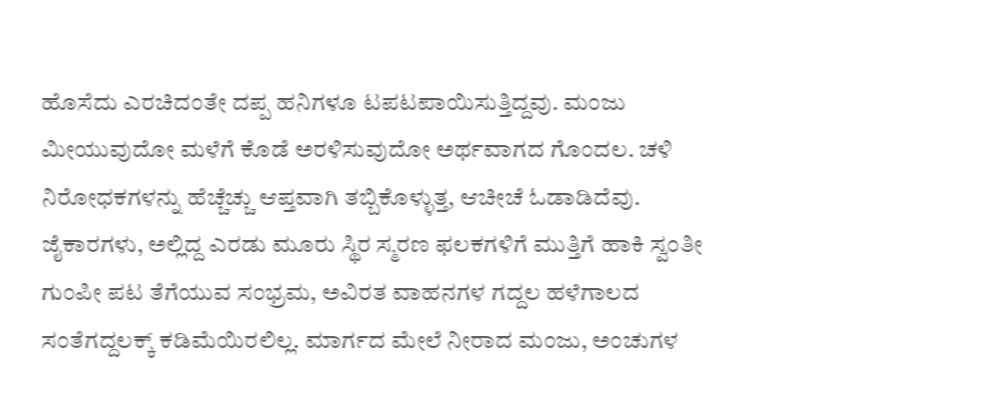ಹೊಸೆದು ಎರಚಿದಂತೇ ದಪ್ಪ ಹನಿಗಳೂ ಟಪಟಪಾಯಿಸುತ್ತಿದ್ದವು. ಮಂಜು ಮೀಯುವುದೋ ಮಳೆಗೆ ಕೊಡೆ ಅರಳಿಸುವುದೋ ಅರ್ಥವಾಗದ ಗೊಂದಲ. ಚಳಿ ನಿರೋಧಕಗಳನ್ನು ಹೆಚ್ಚೆಚ್ಚು ಆಪ್ತವಾಗಿ ತಬ್ಬಿಕೊಳ್ಳುತ್ತ, ಆಚೀಚೆ ಓಡಾಡಿದೆವು. ಜೈಕಾರಗಳು, ಅಲ್ಲಿದ್ದ ಎರಡು ಮೂರು ಸ್ಥಿರ ಸ್ಮರಣ ಫಲಕಗಳಿಗೆ ಮುತ್ತಿಗೆ ಹಾಕಿ ಸ್ವಂತೀ ಗುಂಪೀ ಪಟ ತೆಗೆಯುವ ಸಂಭ್ರಮ, ಅವಿರತ ವಾಹನಗಳ ಗದ್ದಲ ಹಳೆಗಾಲದ ಸಂತೆಗದ್ದಲಕ್ಕ್ ಕಡಿಮೆಯಿರಲಿಲ್ಲ. ಮಾರ್ಗದ ಮೇಲೆ ನೀರಾದ ಮಂಜು, ಅಂಚುಗಳ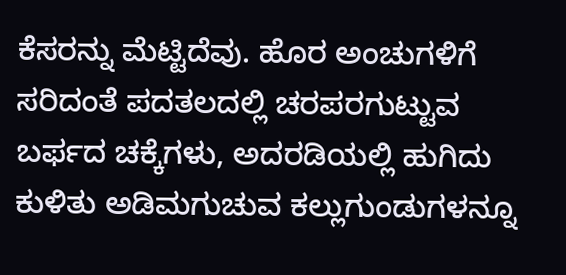ಕೆಸರನ್ನು ಮೆಟ್ಟಿದೆವು. ಹೊರ ಅಂಚುಗಳಿಗೆ ಸರಿದಂತೆ ಪದತಲದಲ್ಲಿ ಚರಪರಗುಟ್ಟುವ ಬರ್ಫದ ಚಕ್ಕೆಗಳು, ಅದರಡಿಯಲ್ಲಿ ಹುಗಿದು ಕುಳಿತು ಅಡಿಮಗುಚುವ ಕಲ್ಲುಗುಂಡುಗಳನ್ನೂ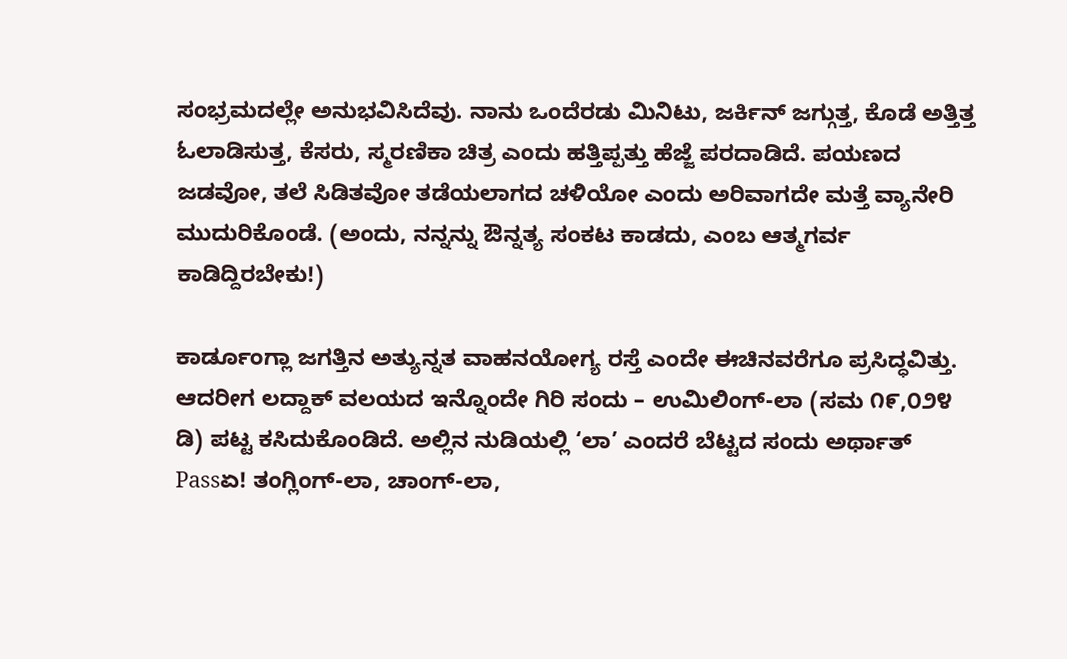ಸಂಭ್ರಮದಲ್ಲೇ ಅನುಭವಿಸಿದೆವು. ನಾನು ಒಂದೆರಡು ಮಿನಿಟು, ಜರ್ಕಿನ್ ಜಗ್ಗುತ್ತ, ಕೊಡೆ ಅತ್ತಿತ್ತ ಓಲಾಡಿಸುತ್ತ, ಕೆಸರು, ಸ್ಮರಣಿಕಾ ಚಿತ್ರ ಎಂದು ಹತ್ತಿಪ್ಪತ್ತು ಹೆಜ್ಜೆ ಪರದಾಡಿದೆ. ಪಯಣದ ಜಡವೋ, ತಲೆ ಸಿಡಿತವೋ ತಡೆಯಲಾಗದ ಚಳಿಯೋ ಎಂದು ಅರಿವಾಗದೇ ಮತ್ತೆ ವ್ಯಾನೇರಿ ಮುದುರಿಕೊಂಡೆ. (ಅಂದು, ನನ್ನನ್ನು ಔನ್ನತ್ಯ ಸಂಕಟ ಕಾಡದು, ಎಂಬ ಆತ್ಮಗರ್ವ ಕಾಡಿದ್ದಿರಬೇಕು!)

ಕಾರ್ಡೂಂಗ್ಲಾ ಜಗತ್ತಿನ ಅತ್ಯುನ್ನತ ವಾಹನಯೋಗ್ಯ ರಸ್ತೆ ಎಂದೇ ಈಚಿನವರೆಗೂ ಪ್ರಸಿದ್ಧವಿತ್ತು. ಆದರೀಗ ಲದ್ದಾಕ್ ವಲಯದ ಇನ್ನೊಂದೇ ಗಿರಿ ಸಂದು – ಉಮಿಲಿಂಗ್-ಲಾ (ಸಮ ೧೯,೦೨೪ ಡಿ) ಪಟ್ಟ ಕಸಿದುಕೊಂಡಿದೆ. ಅಲ್ಲಿನ ನುಡಿಯಲ್ಲಿ ‘ಲಾ’ ಎಂದರೆ ಬೆಟ್ಟದ ಸಂದು ಅರ್ಥಾತ್ Passಏ! ತಂಗ್ಲಿಂಗ್-ಲಾ, ಚಾಂಗ್-ಲಾ,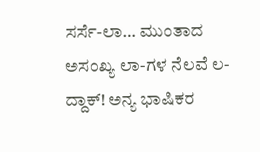ಸರ್ಸೆ-ಲಾ… ಮುಂತಾದ ಅಸಂಖ್ಯ ಲಾ-ಗಳ ನೆಲವೆ ಲ-ದ್ದಾಕ್! ಅನ್ಯ ಭಾಷಿಕರ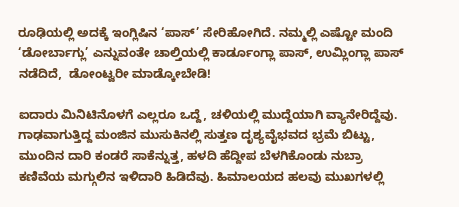ರೂಢಿಯಲ್ಲಿ ಅದಕ್ಕೆ ಇಂಗ್ಲಿಷಿನ ‘ಪಾಸ್’ ಸೇರಿಹೋಗಿದೆ. ನಮ್ಮಲ್ಲಿ ಎಷ್ಟೋ ಮಂದಿ ‘ಡೋರ್ಬಾಗ್ಲು’ ಎನ್ನುವಂತೇ ಚಾಲ್ತಿಯಲ್ಲಿ ಕಾರ್ಡೂಂಗ್ಲಾ ಪಾಸ್, ಉಮ್ಲಿಂಗ್ಲಾ ಪಾಸ್ ನಡೆದಿದೆ,  ಡೋಂಟ್ವರೀ ಮಾಡ್ಕೋಬೇಡಿ!

ಐದಾರು ಮಿನಿಟಿನೊಳಗೆ ಎಲ್ಲರೂ ಒದ್ದೆ, ಚಳಿಯಲ್ಲಿ ಮುದ್ದೆಯಾಗಿ ವ್ಯಾನೇರಿದ್ದೆವು. ಗಾಢವಾಗುತ್ತಿದ್ದ ಮಂಜಿನ ಮುಸುಕಿನಲ್ಲಿ ಸುತ್ತಣ ದೃಶ್ಯವೈಭವದ ಭ್ರಮೆ ಬಿಟ್ಟು, ಮುಂದಿನ ದಾರಿ ಕಂಡರೆ ಸಾಕೆನ್ನುತ್ತ, ಹಳದಿ ಹೆದ್ದೀಪ ಬೆಳಗಿಕೊಂಡು ನುಬ್ರಾ ಕಣಿವೆಯ ಮಗ್ಗುಲಿನ ಇಳಿದಾರಿ ಹಿಡಿದೆವು. ಹಿಮಾಲಯದ ಹಲವು ಮುಖಗಳಲ್ಲಿ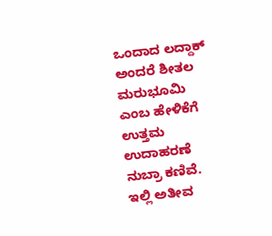ಒಂದಾದ ಲದ್ದಾಕ್ ಅಂದರೆ ಶೀತಲ ಮರುಭೂಮಿ ಎಂಬ ಹೇಳಿಕೆಗೆ ಉತ್ತಮ ಉದಾಹರಣೆ ನುಬ್ರಾ ಕಣಿವೆ. ಇಲ್ಲಿ ಅತೀವ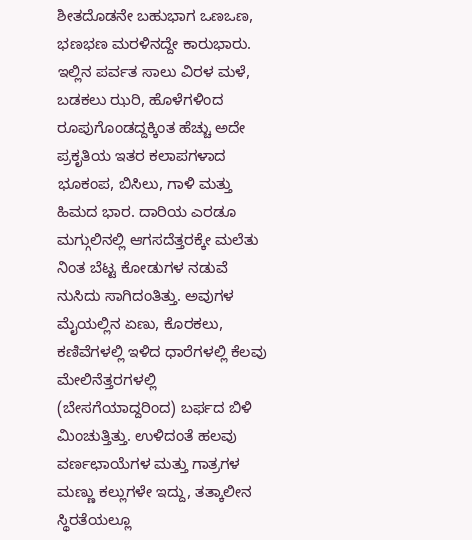ಶೀತದೊಡನೇ ಬಹುಭಾಗ ಒಣಒಣ, ಭಣಭಣ ಮರಳಿನದ್ದೇ ಕಾರುಭಾರು. ಇಲ್ಲಿನ ಪರ್ವತ ಸಾಲು ವಿರಳ ಮಳೆ, ಬಡಕಲು ಝರಿ, ಹೊಳೆಗಳಿಂದ ರೂಪುಗೊಂಡದ್ದಕ್ಕಿಂತ ಹೆಚ್ಚು ಅದೇ ಪ್ರಕೃತಿಯ ಇತರ ಕಲಾಪಗಳಾದ ಭೂಕಂಪ, ಬಿಸಿಲು, ಗಾಳಿ ಮತ್ತು ಹಿಮದ ಭಾರ. ದಾರಿಯ ಎರಡೂ ಮಗ್ಗುಲಿನಲ್ಲಿ ಆಗಸದೆತ್ತರಕ್ಕೇ ಮಲೆತು ನಿಂತ ಬೆಟ್ಟ ಕೋಡುಗಳ ನಡುವೆ ನುಸಿದು ಸಾಗಿದಂತಿತ್ತು. ಅವುಗಳ ಮೈಯಲ್ಲಿನ ಏಣು, ಕೊರಕಲು, ಕಣಿವೆಗಳಲ್ಲಿ ಇಳಿದ ಧಾರೆಗಳಲ್ಲಿ ಕೆಲವು ಮೇಲಿನೆತ್ತರಗಳಲ್ಲಿ (ಬೇಸಗೆಯಾದ್ದರಿಂದ) ಬರ್ಫದ ಬಿಳಿ ಮಿಂಚುತ್ತಿತ್ತು. ಉಳಿದಂತೆ ಹಲವು ವರ್ಣಛಾಯೆಗಳ ಮತ್ತು ಗಾತ್ರಗಳ ಮಣ್ಣು ಕಲ್ಲುಗಳೇ ಇದ್ದು, ತತ್ಕಾಲೀನ ಸ್ಥಿರತೆಯಲ್ಲೂ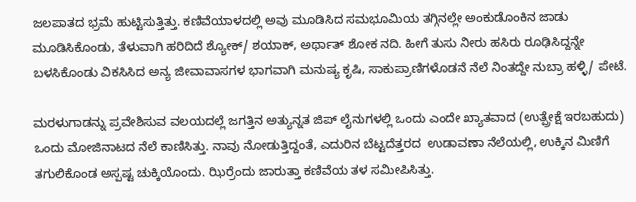ಜಲಪಾತದ ಭ್ರಮೆ ಹುಟ್ಟಿಸುತ್ತಿತ್ತು. ಕಣಿವೆಯಾಳದಲ್ಲಿ ಅವು ಮೂಡಿಸಿದ ಸಮಭೂಮಿಯ ತಗ್ಗಿನಲ್ಲೇ ಅಂಕುಡೊಂಕಿನ ಜಾಡು ಮೂಡಿಸಿಕೊಂಡು, ತೆಳುವಾಗಿ ಹರಿದಿದೆ ಶ್ಯೋಕ್/ ಶಯಾಕ್, ಅರ್ಥಾತ್ ಶೋಕ ನದಿ. ಹೀಗೆ ತುಸು ನೀರು ಹಸಿರು ರೂಢಿಸಿದ್ದನ್ನೇ ಬಳಸಿಕೊಂಡು ವಿಕಸಿಸಿದ ಅನ್ಯ ಜೀವಾವಾಸಗಳ ಭಾಗವಾಗಿ ಮನುಷ್ಯ ಕೃಷಿ, ಸಾಕುಪ್ರಾಣಿಗಳೊಡನೆ ನೆಲೆ ನಿಂತದ್ದೇ ನುಬ್ರಾ ಹಳ್ಳಿ/ ಪೇಟೆ.

ಮರಳುಗಾಡನ್ನು ಪ್ರವೇಶಿಸುವ ವಲಯದಲ್ಲೆ ಜಗತ್ತಿನ ಅತ್ಯುನ್ನತ ಜಿಪ್ ಲೈನುಗಳಲ್ಲಿ ಒಂದು ಎಂದೇ ಖ್ಯಾತವಾದ (ಉತ್ಪ್ರೇಕ್ಷೆ ಇರಬಹುದು) ಒಂದು ಮೋಜಿನಾಟದ ನೆಲೆ ಕಾಣಿಸಿತ್ತು. ನಾವು ನೋಡುತ್ತಿದ್ದಂತೆ, ಎದುರಿನ ಬೆಟ್ಟದೆತ್ತರದ  ಉಡಾವಣಾ ನೆಲೆಯಲ್ಲಿ, ಉಕ್ಕಿನ ಮಿಣಿಗೆ ತಗುಲಿಕೊಂಡ ಅಸ್ಪಷ್ಟ ಚುಕ್ಕಿಯೊಂದು. ಝಿರ್ರೆಂದು ಜಾರುತ್ತಾ ಕಣಿವೆಯ ತಳ ಸಮೀಪಿಸಿತ್ತು.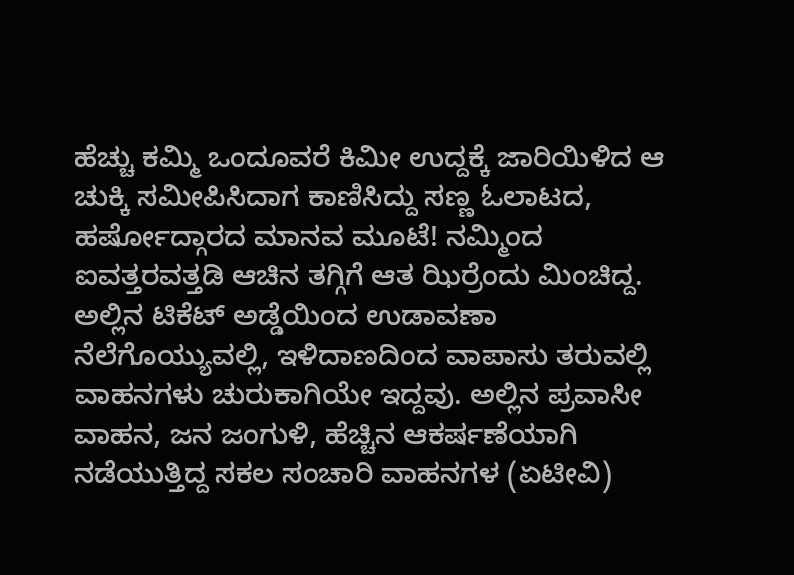ಹೆಚ್ಚು ಕಮ್ಮಿ ಒಂದೂವರೆ ಕಿಮೀ ಉದ್ದಕ್ಕೆ ಜಾರಿಯಿಳಿದ ಆ ಚುಕ್ಕಿ ಸಮೀಪಿಸಿದಾಗ ಕಾಣಿಸಿದ್ದು ಸಣ್ಣ ಓಲಾಟದ, ಹರ್ಷೋದ್ಗಾರದ ಮಾನವ ಮೂಟೆ! ನಮ್ಮಿಂದ ಐವತ್ತರವತ್ತಡಿ ಆಚಿನ ತಗ್ಗಿಗೆ ಆತ ಝಿರ್ರೆಂದು ಮಿಂಚಿದ್ದ. ಅಲ್ಲಿನ ಟಿಕೆಟ್ ಅಡ್ಡೆಯಿಂದ ಉಡಾವಣಾ ನೆಲೆಗೊಯ್ಯುವಲ್ಲಿ, ಇಳಿದಾಣದಿಂದ ವಾಪಾಸು ತರುವಲ್ಲಿ ವಾಹನಗಳು ಚುರುಕಾಗಿಯೇ ಇದ್ದವು. ಅಲ್ಲಿನ ಪ್ರವಾಸೀ ವಾಹನ, ಜನ ಜಂಗುಳಿ, ಹೆಚ್ಚಿನ ಆಕರ್ಷಣೆಯಾಗಿ ನಡೆಯುತ್ತಿದ್ದ ಸಕಲ ಸಂಚಾರಿ ವಾಹನಗಳ (ಏಟೀವಿ)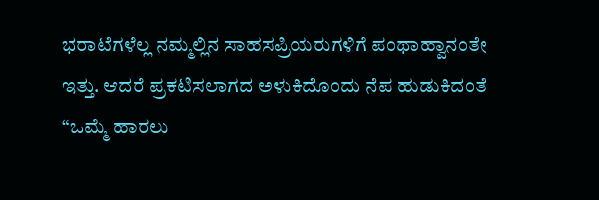ಭರಾಟೆಗಳೆಲ್ಲ ನಮ್ಮಲ್ಲಿನ ಸಾಹಸಪ್ರಿಯರುಗಳಿಗೆ ಪಂಥಾಹ್ವಾನಂತೇ ಇತ್ತು. ಆದರೆ ಪ್ರಕಟಿಸಲಾಗದ ಅಳುಕಿದೊಂದು ನೆಪ ಹುಡುಕಿದಂತೆ “ಒಮ್ಮೆ ಹಾರಲು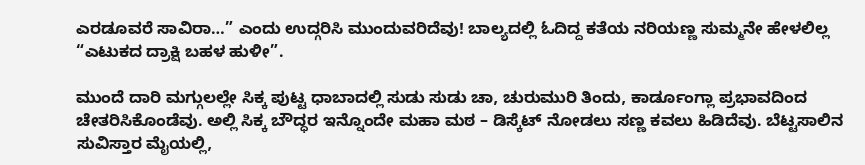ಎರಡೂವರೆ ಸಾವಿರಾ…” ಎಂದು ಉದ್ಗರಿಸಿ ಮುಂದುವರಿದೆವು! ಬಾಲ್ಯದಲ್ಲಿ ಓದಿದ್ದ ಕತೆಯ ನರಿಯಣ್ಣ ಸುಮ್ಮನೇ ಹೇಳಲಿಲ್ಲ “ಎಟುಕದ ದ್ರಾಕ್ಷಿ ಬಹಳ ಹುಳೀ”.

ಮುಂದೆ ದಾರಿ ಮಗ್ಗುಲಲ್ಲೇ ಸಿಕ್ಕ ಪುಟ್ಟ ಧಾಬಾದಲ್ಲಿ ಸುಡು ಸುಡು ಚಾ, ಚುರುಮುರಿ ತಿಂದು, ಕಾರ್ಡೂಂಗ್ಲಾ ಪ್ರಭಾವದಿಂದ ಚೇತರಿಸಿಕೊಂಡೆವು. ಅಲ್ಲಿ ಸಿಕ್ಕ ಬೌದ್ಧರ ಇನ್ನೊಂದೇ ಮಹಾ ಮಠ – ಡಿಸ್ಕೆಟ್ ನೋಡಲು ಸಣ್ಣ ಕವಲು ಹಿಡಿದೆವು. ಬೆಟ್ಟಸಾಲಿನ ಸುವಿಸ್ತಾರ ಮೈಯಲ್ಲಿ,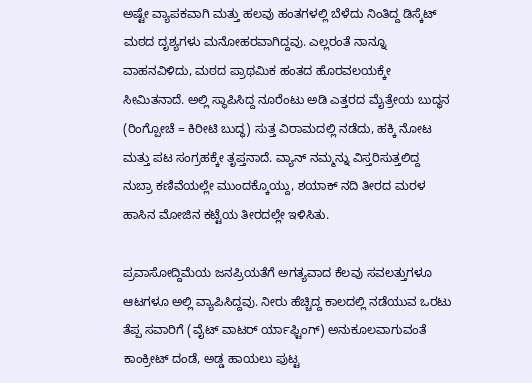ಅಷ್ಟೇ ವ್ಯಾಪಕವಾಗಿ ಮತ್ತು ಹಲವು ಹಂತಗಳಲ್ಲಿ ಬೆಳೆದು ನಿಂತಿದ್ದ ಡಿಸ್ಕೆಟ್ ಮಠದ ದೃಶ್ಯಗಳು ಮನೋಹರವಾಗಿದ್ದವು. ಎಲ್ಲರಂತೆ ನಾನ್ನೂ ವಾಹನವಿಳಿದು, ಮಠದ ಪ್ರಾಥಮಿಕ ಹಂತದ ಹೊರವಲಯಕ್ಕೇ ಸೀಮಿತನಾದೆ. ಅಲ್ಲಿ ಸ್ಥಾಪಿಸಿದ್ದ ನೂರೆಂಟು ಅಡಿ ಎತ್ತರದ ಮೈತ್ರೇಯ ಬುದ್ಧನ (ರಿಂಗ್ಪೋಚೆ = ಕಿರೀಟಿ ಬುದ್ಧ) ಸುತ್ತ ವಿರಾಮದಲ್ಲಿ ನಡೆದು, ಹಕ್ಕಿ ನೋಟ ಮತ್ತು ಪಟ ಸಂಗ್ರಹಕ್ಕೇ ತೃಪ್ತನಾದೆ. ವ್ಯಾನ್ ನಮ್ಮನ್ನು ವಿಸ್ತರಿಸುತ್ತಲಿದ್ದ ನುಬ್ರಾ ಕಣಿವೆಯಲ್ಲೇ ಮುಂದಕ್ಕೊಯ್ದು, ಶಯಾಕ್ ನದಿ ತೀರದ ಮರಳ ಹಾಸಿನ ಮೋಜಿನ ಕಟ್ಟೆಯ ತೀರದಲ್ಲೇ ಇಳಿಸಿತು.

ಪ್ರವಾಸೋದ್ದಿಮೆಯ ಜನಪ್ರಿಯತೆಗೆ ಅಗತ್ಯವಾದ ಕೆಲವು ಸವಲತ್ತುಗಳೂ ಆಟಗಳೂ ಅಲ್ಲಿ ವ್ಯಾಪಿಸಿದ್ದವು. ನೀರು ಹೆಚ್ಚಿದ್ದ ಕಾಲದಲ್ಲಿ ನಡೆಯುವ ಒರಟು ತೆಪ್ಪ ಸವಾರಿಗೆ (ವೈಟ್ ವಾಟರ್ ರ್ಯಾಫ್ಟಿಂಗ್) ಅನುಕೂಲವಾಗುವಂತೆ ಕಾಂಕ್ರೀಟ್ ದಂಡೆ, ಅಡ್ಡ ಹಾಯಲು ಪುಟ್ಟ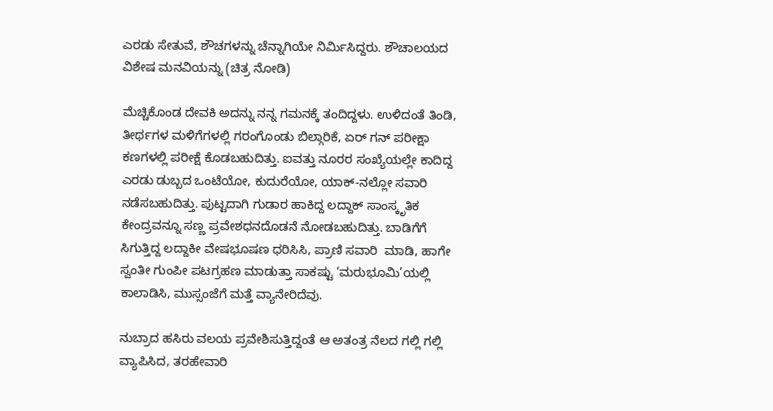ಎರಡು ಸೇತುವೆ, ಶೌಚಗಳನ್ನು ಚೆನ್ನಾಗಿಯೇ ನಿರ್ಮಿಸಿದ್ದರು. ಶೌಚಾಲಯದ ವಿಶೇಷ ಮನವಿಯನ್ನು (ಚಿತ್ರ ನೋಡಿ)

ಮೆಚ್ಚಿಕೊಂಡ ದೇವಕಿ ಅದನ್ನು ನನ್ನ ಗಮನಕ್ಕೆ ತಂದಿದ್ದಳು. ಉಳಿದಂತೆ ತಿಂಡಿ, ತೀರ್ಥಗಳ ಮಳಿಗೆಗಳಲ್ಲಿ ಗರಂಗೊಂಡು ಬಿಲ್ಗಾರಿಕೆ, ಏರ್ ಗನ್ ಪರೀಕ್ಷಾ ಕಣಗಳಲ್ಲಿ ಪರೀಕ್ಷೆ ಕೊಡಬಹುದಿತ್ತು. ಐವತ್ತು ನೂರರ ಸಂಖ್ಯೆಯಲ್ಲೇ ಕಾದಿದ್ದ ಎರಡು ಡುಬ್ಬದ ಒಂಟೆಯೋ, ಕುದುರೆಯೋ, ಯಾಕ್-ನಲ್ಲೋ ಸವಾರಿ ನಡೆಸಬಹುದಿತ್ತು. ಪುಟ್ಟದಾಗಿ ಗುಡಾರ ಹಾಕಿದ್ದ ಲದ್ದಾಕ್ ಸಾಂಸ್ಕೃತಿಕ ಕೇಂದ್ರವನ್ನೂ ಸಣ್ಣ ಪ್ರವೇಶಧನದೊಡನೆ ನೋಡಬಹುದಿತ್ತು. ಬಾಡಿಗೆಗೆ ಸಿಗುತ್ತಿದ್ದ ಲದ್ದಾಕೀ ವೇಷಭೂಷಣ ಧರಿಸಿಸಿ, ಪ್ರಾಣಿ ಸವಾರಿ  ಮಾಡಿ, ಹಾಗೇ ಸ್ವಂತೀ ಗುಂಪೀ ಪಟಗ್ರಹಣ ಮಾಡುತ್ತಾ ಸಾಕಷ್ಟು ‘ಮರುಭೂಮಿ’ಯಲ್ಲಿ ಕಾಲಾಡಿಸಿ, ಮುಸ್ಸಂಜೆಗೆ ಮತ್ತೆ ವ್ಯಾನೇರಿದೆವು.

ನುಬ್ರಾದ ಹಸಿರು ವಲಯ ಪ್ರವೇಶಿಸುತ್ತಿದ್ದಂತೆ ಆ ಅತಂತ್ರ ನೆಲದ ಗಲ್ಲಿ ಗಲ್ಲಿ ವ್ಯಾಪಿಸಿದ, ತರಹೇವಾರಿ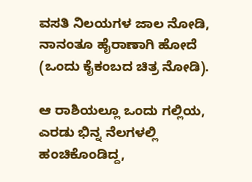ವಸತಿ ನಿಲಯಗಳ ಜಾಲ ನೋಡಿ, ನಾನಂತೂ ಹೈರಾಣಾಗಿ ಹೋದೆ (ಒಂದು ಕೈಕಂಬದ ಚಿತ್ರ ನೋಡಿ).

ಆ ರಾಶಿಯಲ್ಲೂ ಒಂದು ಗಲ್ಲಿಯ, ಎರಡು ಭಿನ್ನ ನೆಲಗಳಲ್ಲಿ ಹಂಚಿಕೊಂಡಿದ್ದ,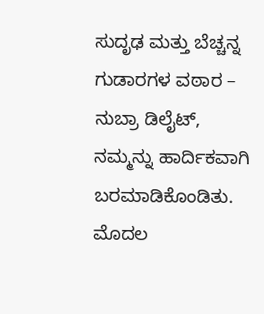ಸುದೃಢ ಮತ್ತು ಬೆಚ್ಚನ್ನ ಗುಡಾರಗಳ ವಠಾರ – ನುಬ್ರಾ ಡಿಲೈಟ್, ನಮ್ಮನ್ನು ಹಾರ್ದಿಕವಾಗಿ ಬರಮಾಡಿಕೊಂಡಿತು. ಮೊದಲ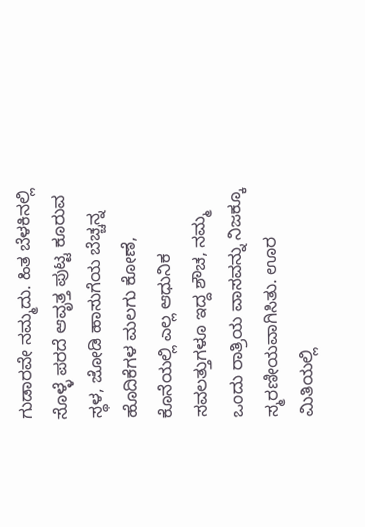ಗುಡಾರವೇ ನಮ್ಮದು. ಹಿತ ಬೆಳಕಿನಲ್ಲಿ ಸೊಳ್ಳೆ ಪರದೆ ಆವೃತ್ತ ಪುಟ್ಟ ಕೂರುವ ಸ್ಥಳ, ಜೋಡಿ ಹಾಸುಗೆಯ ಬೆಚ್ಚನ್ನ ಹೊದಿಕೆಗಳ ಮಲಗು ಕೋಣೆ, ಕೊನೆಯಲ್ಲಿ ಎಲ್ಲ ಆಧುನಿಕ ಸವಲತ್ತುಗಳೂ ಇದ್ದ ಶೌಚ, ನಮ್ಮ ಒಂದು ರಾತ್ರಿಯ ವಾಸವನ್ನು ನಿಜಕ್ಕೂ ಸ್ಮರಣೀಯವಾಗಿಸಿತು. ಊರ ಮಿತಿಯಲ್ಲಿ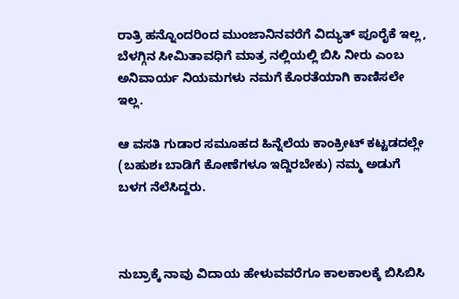ರಾತ್ರಿ ಹನ್ನೊಂದರಿಂದ ಮುಂಜಾನಿನವರೆಗೆ ವಿದ್ಯುತ್ ಪೂರೈಕೆ ಇಲ್ಲ, ಬೆಳಗ್ಗಿನ ಸೀಮಿತಾವಧಿಗೆ ಮಾತ್ರ ನಲ್ಲಿಯಲ್ಲಿ ಬಿಸಿ ನೀರು ಎಂಬ ಅನಿವಾರ್ಯ ನಿಯಮಗಳು ನಮಗೆ ಕೊರತೆಯಾಗಿ ಕಾಣಿಸಲೇ ಇಲ್ಲ.

ಆ ವಸತಿ ಗುಡಾರ ಸಮೂಹದ ಹಿನ್ನೆಲೆಯ ಕಾಂಕ್ರೀಟ್ ಕಟ್ಟಡದಲ್ಲೇ (ಬಹುಶಃ ಬಾಡಿಗೆ ಕೋಣೆಗಳೂ ಇದ್ದಿರಬೇಕು) ನಮ್ಮ ಅಡುಗೆ ಬಳಗ ನೆಲೆಸಿದ್ದರು.



ನುಬ್ರಾಕ್ಕೆ ನಾವು ವಿದಾಯ ಹೇಳುವವರೆಗೂ ಕಾಲಕಾಲಕ್ಕೆ ಬಿಸಿಬಿಸಿ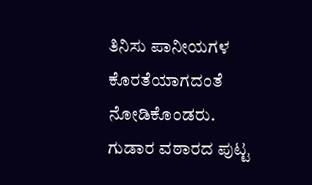ತಿನಿಸು ಪಾನೀಯಗಳ ಕೊರತೆಯಾಗದಂತೆ ನೋಡಿಕೊಂಡರು. ಗುಡಾರ ವಠಾರದ ಪುಟ್ಟ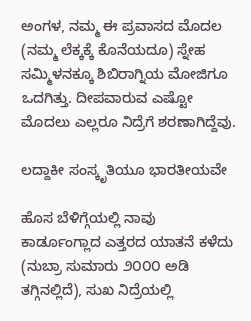ಅಂಗಳ, ನಮ್ಮ ಈ ಪ್ರವಾಸದ ಮೊದಲ (ನಮ್ಮ ಲೆಕ್ಕಕ್ಕೆ ಕೊನೆಯದೂ) ಸ್ನೇಹ ಸಮ್ಮಿಳನಕ್ಕೂ ಶಿಬಿರಾಗ್ನಿಯ ಮೋಜಿಗೂ ಒದಗಿತ್ತು. ದೀಪವಾರುವ ಎಷ್ಟೋ ಮೊದಲು ಎಲ್ಲರೂ ನಿದ್ರೆಗೆ ಶರಣಾಗಿದ್ದೆವು.

ಲದ್ದಾಕೀ ಸಂಸ್ಕೃತಿಯೂ ಭಾರತೀಯವೇ

ಹೊಸ ಬೆಳಿಗ್ಗೆಯಲ್ಲಿ ನಾವು ಕಾರ್ಡೂಂಗ್ಲಾದ ಎತ್ತರದ ಯಾತನೆ ಕಳೆದು (ನುಬ್ರಾ ಸುಮಾರು ೨೦೦೦ ಅಡಿ ತಗ್ಗಿನಲ್ಲಿದೆ), ಸುಖ ನಿದ್ರೆಯಲ್ಲಿ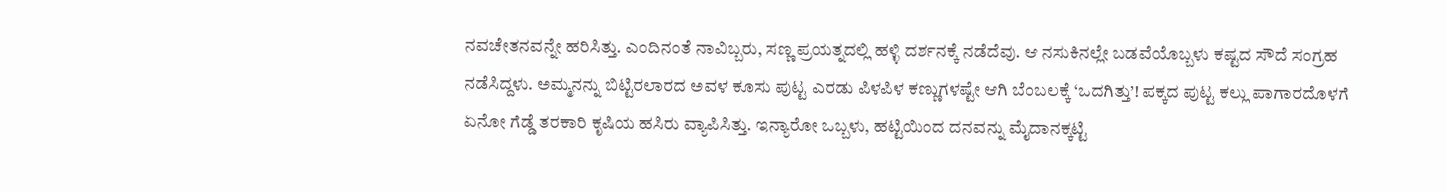ನವಚೇತನವನ್ನೇ ಹರಿಸಿತ್ತು. ಎಂದಿನಂತೆ ನಾವಿಬ್ಬರು, ಸಣ್ಣ ಪ್ರಯತ್ನದಲ್ಲಿ ಹಳ್ಳಿ ದರ್ಶನಕ್ಕೆ ನಡೆದೆವು. ಆ ನಸುಕಿನಲ್ಲೇ ಬಡವೆಯೊಬ್ಬಳು ಕಷ್ಟದ ಸೌದೆ ಸಂಗ್ರಹ ನಡೆಸಿದ್ದಳು. ಅಮ್ಮನನ್ನು ಬಿಟ್ಟಿರಲಾರದ ಅವಳ ಕೂಸು ಪುಟ್ಟ ಎರಡು ಪಿಳಪಿಳ ಕಣ್ಣುಗಳಷ್ಟೇ ಆಗಿ ಬೆಂಬಲಕ್ಕೆ ‘ಒದಗಿತ್ತು’! ಪಕ್ಕದ ಪುಟ್ಟ ಕಲ್ಲು ಪಾಗಾರದೊಳಗೆ ಏನೋ ಗೆಡ್ಡೆ ತರಕಾರಿ ಕೃಷಿಯ ಹಸಿರು ವ್ಯಾಪಿಸಿತ್ತು. ಇನ್ಯಾರೋ ಒಬ್ಬಳು, ಹಟ್ಟಿಯಿಂದ ದನವನ್ನು ಮೈದಾನಕ್ಕಟ್ಟಿ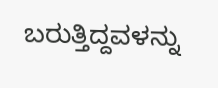ಬರುತ್ತಿದ್ದವಳನ್ನು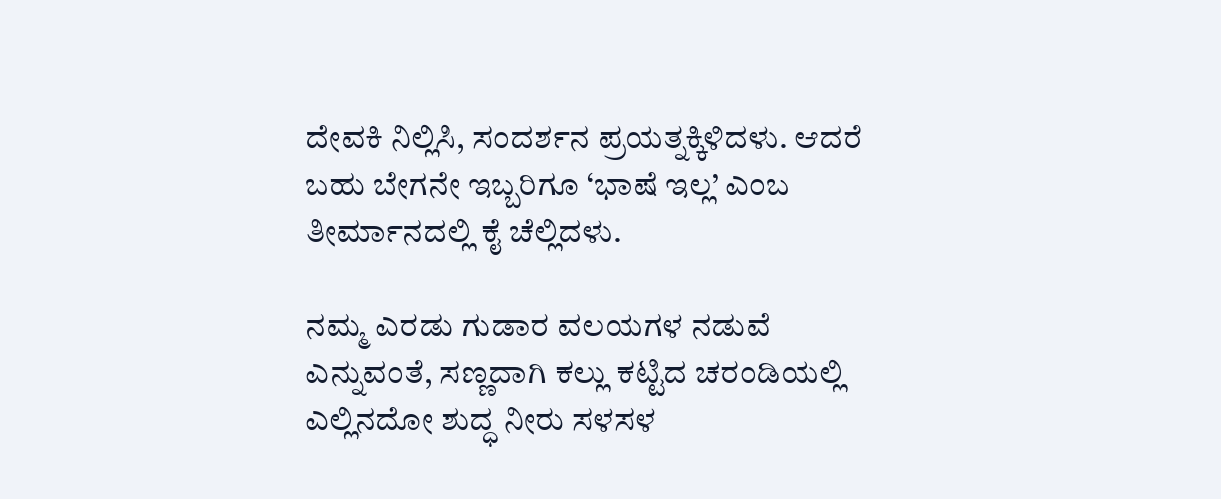ದೇವಕಿ ನಿಲ್ಲಿಸಿ, ಸಂದರ್ಶನ ಪ್ರಯತ್ನಕ್ಕಿಳಿದಳು. ಆದರೆ ಬಹು ಬೇಗನೇ ಇಬ್ಬರಿಗೂ ‘ಭಾಷೆ ಇಲ್ಲ’ ಎಂಬ ತೀರ್ಮಾನದಲ್ಲಿ ಕೈ ಚೆಲ್ಲಿದಳು.

ನಮ್ಮ ಎರಡು ಗುಡಾರ ವಲಯಗಳ ನಡುವೆ ಎನ್ನುವಂತೆ, ಸಣ್ಣದಾಗಿ ಕಲ್ಲು ಕಟ್ಟಿದ ಚರಂಡಿಯಲ್ಲಿ ಎಲ್ಲಿನದೋ ಶುದ್ಧ ನೀರು ಸಳಸಳ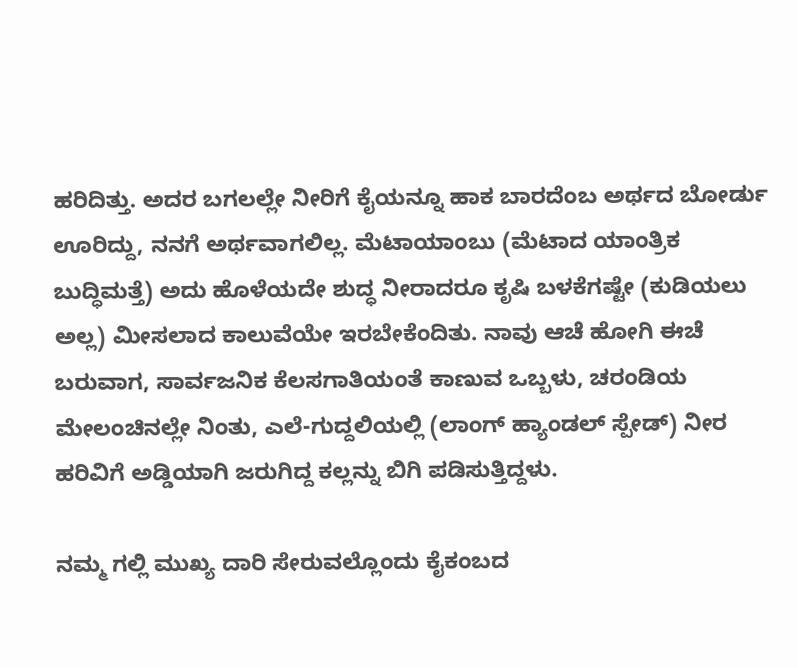ಹರಿದಿತ್ತು. ಅದರ ಬಗಲಲ್ಲೇ ನೀರಿಗೆ ಕೈಯನ್ನೂ ಹಾಕ ಬಾರದೆಂಬ ಅರ್ಥದ ಬೋರ್ಡು ಊರಿದ್ದು, ನನಗೆ ಅರ್ಥವಾಗಲಿಲ್ಲ. ಮೆಟಾಯಾಂಬು (ಮೆಟಾದ ಯಾಂತ್ರಿಕ ಬುದ್ಧಿಮತ್ತೆ) ಅದು ಹೊಳೆಯದೇ ಶುದ್ಧ ನೀರಾದರೂ ಕೃಷಿ ಬಳಕೆಗಷ್ಟೇ (ಕುಡಿಯಲು ಅಲ್ಲ) ಮೀಸಲಾದ ಕಾಲುವೆಯೇ ಇರಬೇಕೆಂದಿತು. ನಾವು ಆಚೆ ಹೋಗಿ ಈಚೆ ಬರುವಾಗ, ಸಾರ್ವಜನಿಕ ಕೆಲಸಗಾತಿಯಂತೆ ಕಾಣುವ ಒಬ್ಬಳು, ಚರಂಡಿಯ ಮೇಲಂಚಿನಲ್ಲೇ ನಿಂತು, ಎಲೆ-ಗುದ್ದಲಿಯಲ್ಲಿ (ಲಾಂಗ್ ಹ್ಯಾಂಡಲ್ ಸ್ಪೇಡ್) ನೀರ ಹರಿವಿಗೆ ಅಡ್ಡಿಯಾಗಿ ಜರುಗಿದ್ದ ಕಲ್ಲನ್ನು ಬಿಗಿ ಪಡಿಸುತ್ತಿದ್ದಳು.

ನಮ್ಮ ಗಲ್ಲಿ ಮುಖ್ಯ ದಾರಿ ಸೇರುವಲ್ಲೊಂದು ಕೈಕಂಬದ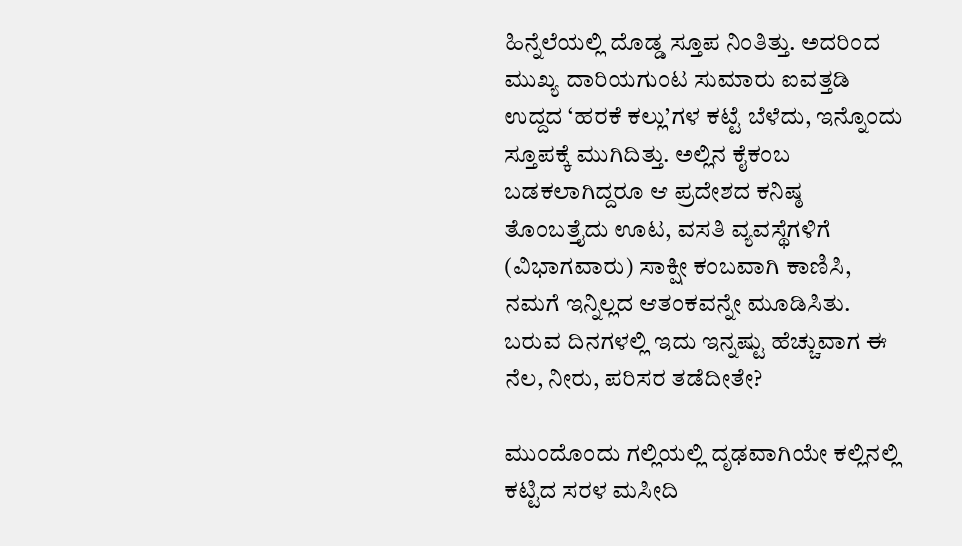ಹಿನ್ನೆಲೆಯಲ್ಲಿ ದೊಡ್ಡ ಸ್ತೂಪ ನಿಂತಿತ್ತು. ಅದರಿಂದ ಮುಖ್ಯ ದಾರಿಯಗುಂಟ ಸುಮಾರು ಐವತ್ತಡಿ ಉದ್ದದ ‘ಹರಕೆ ಕಲ್ಲು’ಗಳ ಕಟ್ಟೆ ಬೆಳೆದು, ಇನ್ನೊಂದು ಸ್ತೂಪಕ್ಕೆ ಮುಗಿದಿತ್ತು. ಅಲ್ಲಿನ ಕೈಕಂಬ ಬಡಕಲಾಗಿದ್ದರೂ ಆ ಪ್ರದೇಶದ ಕನಿಷ್ಠ ತೊಂಬತ್ತೈದು ಊಟ, ವಸತಿ ವ್ಯವಸ್ಥೆಗಳಿಗೆ (ವಿಭಾಗವಾರು) ಸಾಕ್ಷೀ ಕಂಬವಾಗಿ ಕಾಣಿಸಿ, ನಮಗೆ ಇನ್ನಿಲ್ಲದ ಆತಂಕವನ್ನೇ ಮೂಡಿಸಿತು. ಬರುವ ದಿನಗಳಲ್ಲಿ ಇದು ಇನ್ನಷ್ಟು ಹೆಚ್ಚುವಾಗ ಈ ನೆಲ, ನೀರು, ಪರಿಸರ ತಡೆದೀತೇ?

ಮುಂದೊಂದು ಗಲ್ಲಿಯಲ್ಲಿ ದೃಢವಾಗಿಯೇ ಕಲ್ಲಿನಲ್ಲಿ ಕಟ್ಟಿದ ಸರಳ ಮಸೀದಿ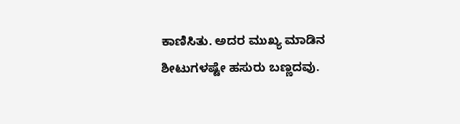ಕಾಣಿಸಿತು. ಅದರ ಮುಖ್ಯ ಮಾಡಿನ ಶೀಟುಗಳಷ್ಟೇ ಹಸುರು ಬಣ್ಣದವು.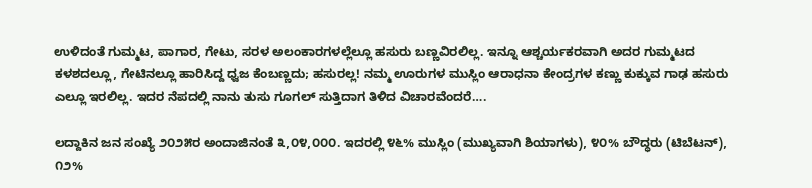ಉಳಿದಂತೆ ಗುಮ್ಮಟ, ಪಾಗಾರ, ಗೇಟು, ಸರಳ ಅಲಂಕಾರಗಳಲ್ಲೆಲ್ಲೂ ಹಸುರು ಬಣ್ಣವಿರಲಿಲ್ಲ. ಇನ್ನೂ ಆಶ್ಚರ್ಯಕರವಾಗಿ ಅದರ ಗುಮ್ಮಟದ ಕಳಶದಲ್ಲೂ, ಗೇಟಿನಲ್ಲೂ ಹಾರಿಸಿದ್ದ ಧ್ವಜ ಕೆಂಬಣ್ಣದು; ಹಸುರಲ್ಲ! ನಮ್ಮ ಊರುಗಳ ಮುಸ್ಲಿಂ ಆರಾಧನಾ ಕೇಂದ್ರಗಳ ಕಣ್ಣು ಕುಕ್ಕುವ ಗಾಢ ಹಸುರು ಎಲ್ಲೂ ಇರಲಿಲ್ಲ. ಇದರ ನೆಪದಲ್ಲಿ ನಾನು ತುಸು ಗೂಗಲ್ ಸುತ್ತಿದಾಗ ತಿಳಿದ ವಿಚಾರವೆಂದರೆ….

ಲದ್ದಾಕಿನ ಜನ ಸಂಖ್ಯೆ ೨೦೨೫ರ ಅಂದಾಜಿನಂತೆ ೩,೦೪,೦೦೦. ಇದರಲ್ಲಿ ೪೬% ಮುಸ್ಲಿಂ (ಮುಖ್ಯವಾಗಿ ಶಿಯಾಗಳು), ೪೦% ಬೌದ್ಧರು (ಟಿಬೆಟನ್), ೧೨%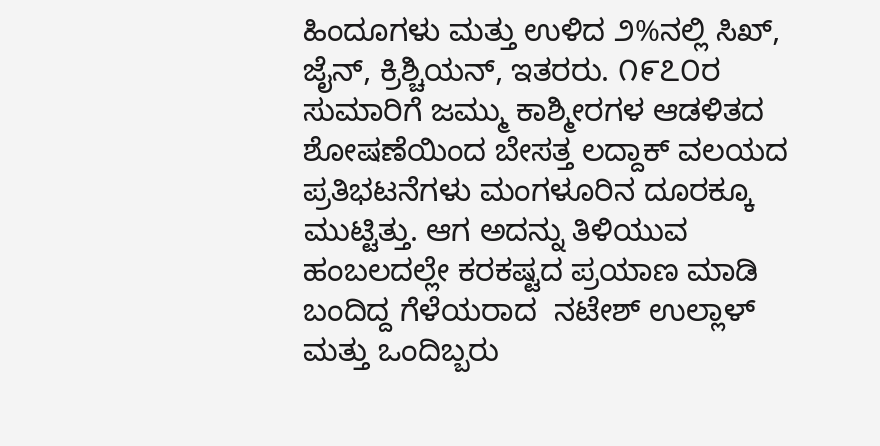ಹಿಂದೂಗಳು ಮತ್ತು ಉಳಿದ ೨%ನಲ್ಲಿ ಸಿಖ್, ಜೈನ್, ಕ್ರಿಶ್ಚಿಯನ್, ಇತರರು. ೧೯೭೦ರ ಸುಮಾರಿಗೆ ಜಮ್ಮು ಕಾಶ್ಮೀರಗಳ ಆಡಳಿತದ ಶೋಷಣೆಯಿಂದ ಬೇಸತ್ತ ಲದ್ದಾಕ್ ವಲಯದ ಪ್ರತಿಭಟನೆಗಳು ಮಂಗಳೂರಿನ ದೂರಕ್ಕೂ ಮುಟ್ಟಿತ್ತು. ಆಗ ಅದನ್ನು ತಿಳಿಯುವ ಹಂಬಲದಲ್ಲೇ ಕರಕಷ್ಟದ ಪ್ರಯಾಣ ಮಾಡಿ ಬಂದಿದ್ದ ಗೆಳೆಯರಾದ  ನಟೇಶ್ ಉಲ್ಲಾಳ್ ಮತ್ತು ಒಂದಿಬ್ಬರು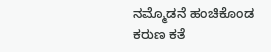ನಮ್ಮೊಡನೆ ಹಂಚಿಕೊಂಡ ಕರುಣ ಕತೆ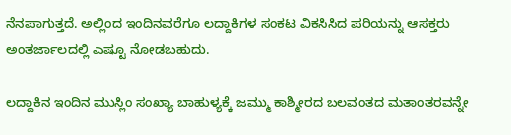ನೆನಪಾಗುತ್ತದೆ. ಅಲ್ಲಿಂದ ಇಂದಿನವರೆಗೂ ಲದ್ದಾಕಿಗಳ ಸಂಕಟ ವಿಕಸಿಸಿದ ಪರಿಯನ್ನು ಆಸಕ್ತರು ಅಂತರ್ಜಾಲದಲ್ಲಿ ಎಷ್ಟೂ ನೋಡಬಹುದು.

ಲದ್ದಾಕಿನ ಇಂದಿನ ಮುಸ್ಲಿಂ ಸಂಖ್ಯಾ ಬಾಹುಳ್ಯಕ್ಕೆ ಜಮ್ಮು ಕಾಶ್ಮೀರದ ಬಲವಂತದ ಮತಾಂತರವನ್ನೇ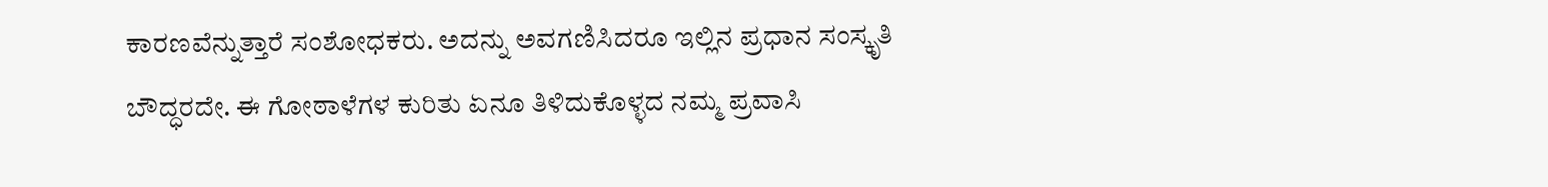ಕಾರಣವೆನ್ನುತ್ತಾರೆ ಸಂಶೋಧಕರು. ಅದನ್ನು ಅವಗಣಿಸಿದರೂ ಇಲ್ಲಿನ ಪ್ರಧಾನ ಸಂಸ್ಕೃತಿ ಬೌದ್ಧರದೇ. ಈ ಗೋಠಾಳೆಗಳ ಕುರಿತು ಏನೂ ತಿಳಿದುಕೊಳ್ಳದ ನಮ್ಮ ಪ್ರವಾಸಿ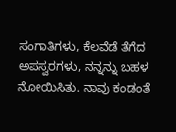ಸಂಗಾತಿಗಳು, ಕೆಲವೆಡೆ ತೆಗೆದ ಅಪಸ್ವರಗಳು, ನನ್ನನ್ನು ಬಹಳ ನೋಯಿಸಿತು. ನಾವು ಕಂಡಂತೆ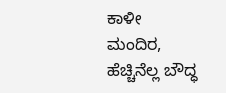ಕಾಳೀ ಮಂದಿರ, ಹೆಚ್ಚಿನೆಲ್ಲ ಬೌದ್ಧ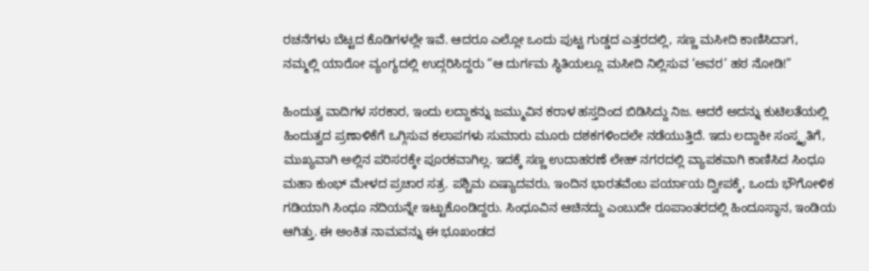ರಚನೆಗಳು ಬೆಟ್ಟದ ಕೊಡಿಗಳಲ್ಲೇ ಇವೆ. ಆದರೂ ಎಲ್ಲೋ ಒಂದು ಪುಟ್ಟ ಗುಡ್ಡದ ಎತ್ತರದಲ್ಲಿ, ಸಣ್ಣ ಮಸೀದಿ ಕಾಣಿಸಿದಾಗ, ನಮ್ಮಲ್ಲಿ ಯಾರೋ ವ್ಯಂಗ್ಯದಲ್ಲಿ ಉದ್ಗರಿಸಿದ್ದರು “ಆ ದುರ್ಗಮ ಸ್ಥಿತಿಯಲ್ಲೂ ಮಸೀದಿ ನಿಲ್ಲಿಸುವ ‘ಅವರ’ ಹಠ ನೋಡಿ!”

ಹಿಂದುತ್ವ ವಾದಿಗಳ ಸರಕಾರ, ಇಂದು ಲದ್ದಾಕನ್ನು ಜಮ್ಮುವಿನ ಕರಾಳ ಹಸ್ತದಿಂದ ಬಿಡಿಸಿದ್ದು ನಿಜ. ಆದರೆ ಅದನ್ನು ಕುಟಿಲತೆಯಲ್ಲಿ ಹಿಂದುತ್ವದ ಪ್ರಣಾಳಿಕೆಗೆ ಒಗ್ಗಿಸುವ ಕಲಾಪಗಳು ಸುಮಾರು ಮೂರು ದಶಕಗಳಿಂದಲೇ ನಡೆಯುತ್ತಿದೆ. ಇದು ಲದ್ದಾಕೀ ಸಂಸ್ಕೃತಿಗೆ, ಮುಖ್ಯವಾಗಿ ಅಲ್ಲಿನ ಪರಿಸರಕ್ಕೇ ಪೂರಕವಾಗಿಲ್ಲ. ಇದಕ್ಕೆ ಸಣ್ಣ ಉದಾಹರಣೆ ಲೇಹ್ ನಗರದಲ್ಲಿ ವ್ಯಾಪಕವಾಗಿ ಕಾಣಿಸಿದ ಸಿಂಧೂ ಮಹಾ ಕುಂಭ್ ಮೇಳದ ಪ್ರಚಾರ ಸತ್ರ. ಪಶ್ಚಿಮ ಏಷ್ಯಾದವರು, ಇಂದಿನ ಭಾರತವೆಂಬ ಪರ್ಯಾಯ ದ್ವೀಪಕ್ಕೆ, ಒಂದು ಭೌಗೋಳಿಕ ಗಡಿಯಾಗಿ ಸಿಂಧೂ ನದಿಯನ್ನೇ ಇಟ್ಟುಕೊಂಡಿದ್ದರು. ಸಿಂಧೂವಿನ ಆಚಿನದ್ದು ಎಂಬುದೇ ರೂಪಾಂತರದಲ್ಲಿ ಹಿಂದೂಸ್ಥಾನ, ಇಂಡಿಯ ಆಗಿತ್ತು. ಈ ಅಂಕಿತ ನಾಮವನ್ನು ಈ ಭೂಖಂಡದ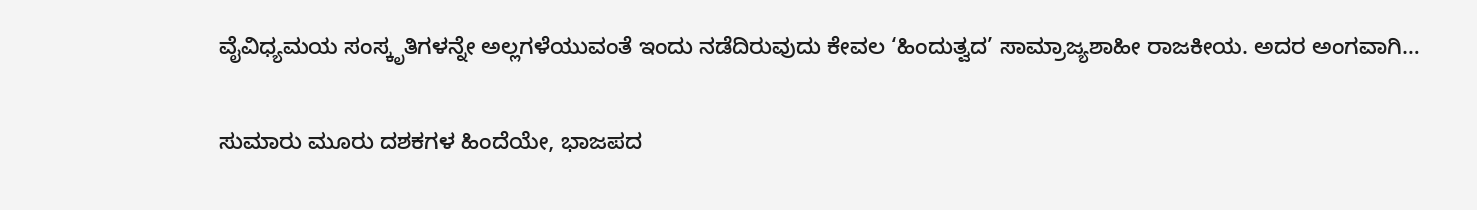ವೈವಿಧ್ಯಮಯ ಸಂಸ್ಕೃತಿಗಳನ್ನೇ ಅಲ್ಲಗಳೆಯುವಂತೆ ಇಂದು ನಡೆದಿರುವುದು ಕೇವಲ ‘ಹಿಂದುತ್ವದ’ ಸಾಮ್ರಾಜ್ಯಶಾಹೀ ರಾಜಕೀಯ. ಅದರ ಅಂಗವಾಗಿ…

ಸುಮಾರು ಮೂರು ದಶಕಗಳ ಹಿಂದೆಯೇ, ಭಾಜಪದ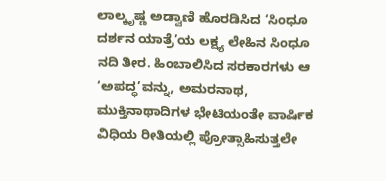ಲಾಲ್ಕೃಷ್ಣ ಅಡ್ವಾಣಿ ಹೊರಡಿಸಿದ ‘ಸಿಂಧೂ ದರ್ಶನ ಯಾತ್ರೆ’ಯ ಲಕ್ಷ್ಯ ಲೇಹಿನ ಸಿಂಧೂ ನದಿ ತೀರ. ಹಿಂಬಾಲಿಸಿದ ಸರಕಾರಗಳು ಆ ‘ಅಪದ್ಧ’ವನ್ನು, ಅಮರನಾಥ, ಮುಕ್ತಿನಾಥಾದಿಗಳ ಭೇಟಿಯಂತೇ ವಾರ್ಷಿಕ ವಿಧಿಯ ರೀತಿಯಲ್ಲಿ ಪ್ರೋತ್ಸಾಹಿಸುತ್ತಲೇ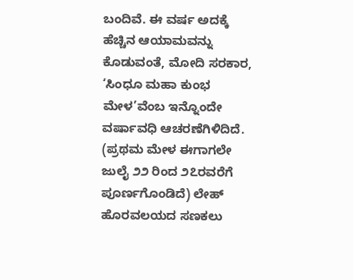ಬಂದಿವೆ. ಈ ವರ್ಷ ಅದಕ್ಕೆ ಹೆಚ್ಚಿನ ಆಯಾಮವನ್ನು ಕೊಡುವಂತೆ, ಮೋದಿ ಸರಕಾರ, ‘ಸಿಂಧೂ ಮಹಾ ಕುಂಭ ಮೇಳ’ವೆಂಬ ಇನ್ನೊಂದೇ ವರ್ಷಾವಧಿ ಆಚರಣೆಗಿಳಿದಿದೆ. (ಪ್ರಥಮ ಮೇಳ ಈಗಾಗಲೇ ಜುಲೈ ೨೨ ರಿಂದ ೨೭ರವರೆಗೆ ಪೂರ್ಣಗೊಂಡಿದೆ) ಲೇಹ್ ಹೊರವಲಯದ ಸಣಕಲು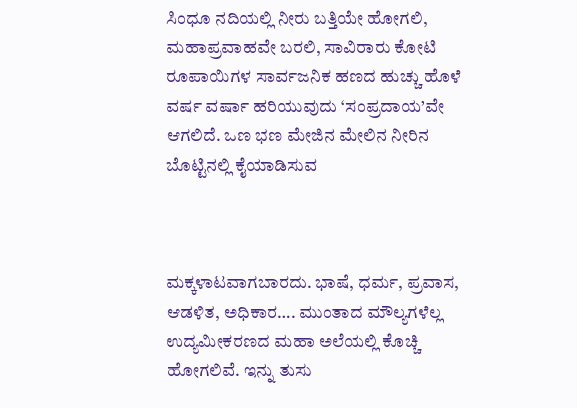ಸಿಂಧೂ ನದಿಯಲ್ಲಿ ನೀರು ಬತ್ತಿಯೇ ಹೋಗಲಿ, ಮಹಾಪ್ರವಾಹವೇ ಬರಲಿ, ಸಾವಿರಾರು ಕೋಟಿ ರೂಪಾಯಿಗಳ ಸಾರ್ವಜನಿಕ ಹಣದ ಹುಚ್ಚು ಹೊಳೆ ವರ್ಷ ವರ್ಷಾ ಹರಿಯುವುದು ‘ಸಂಪ್ರದಾಯ’ವೇ ಆಗಲಿದೆ. ಒಣ ಭಣ ಮೇಜಿನ ಮೇಲಿನ ನೀರಿನ ಬೊಟ್ಟಿನಲ್ಲಿ ಕೈಯಾಡಿಸುವ



ಮಕ್ಕಳಾಟವಾಗಬಾರದು. ಭಾಷೆ, ಧರ್ಮ, ಪ್ರವಾಸ, ಆಡಳಿತ, ಅಧಿಕಾರ…. ಮುಂತಾದ ಮೌಲ್ಯಗಳೆಲ್ಲ ಉದ್ಯಮೀಕರಣದ ಮಹಾ ಅಲೆಯಲ್ಲಿ ಕೊಚ್ಚಿ ಹೋಗಲಿವೆ. ಇನ್ನು ತುಸು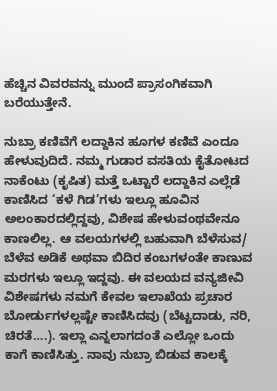ಹೆಚ್ಚಿನ ವಿವರವನ್ನು ಮುಂದೆ ಪ್ರಾಸಂಗಿಕವಾಗಿ ಬರೆಯುತ್ತೇನೆ.

ನುಬ್ರಾ ಕಣಿವೆಗೆ ಲದ್ದಾಕಿನ ಹೂಗಳ ಕಣಿವೆ ಎಂದೂ ಹೇಳುವುದಿದೆ. ನಮ್ಮ ಗುಡಾರ ವಸತಿಯ ಕೈತೋಟದ ನಾಕೆಂಟು (ಕೃಷಿತ) ಮತ್ತೆ ಒಟ್ಟಾರೆ ಲದ್ದಾಕಿನ ಎಲ್ಲೆಡೆ ಕಾಣಿಸಿದ ‘ಕಳೆ ಗಿಡ’ಗಳು ಇಲ್ಲೂ ಹೂವಿನ ಅಲಂಕಾರದಲ್ಲಿದ್ದವು, ವಿಶೇಷ ಹೇಳುವಂಥವೇನೂ ಕಾಣಲಿಲ್ಲ. ಆ ವಲಯಗಳಲ್ಲಿ ಬಹುವಾಗಿ ಬೆಳೆಸುವ/ ಬೆಳೆವ ಅಡಿಕೆ ಅಥವಾ ಬಿದಿರ ಕಂಬಗಳಂತೇ ಕಾಣುವ ಮರಗಳು ಇಲ್ಲೂ ಇದ್ದವು. ಈ ವಲಯದ ವನ್ಯಜೀವಿ ವಿಶೇಷಗಳು ನಮಗೆ ಕೇವಲ ಇಲಾಖೆಯ ಪ್ರಚಾರ ಬೋರ್ಡುಗಳಲ್ಲಷ್ಟೇ ಕಾಣಿಸಿದವು (ಬೆಟ್ಟದಾಡು, ನರಿ, ಚಿರತೆ….). ಇಲ್ಲಾ ಎನ್ನಲಾಗದಂತೆ ಎಲ್ಲೋ ಒಂದು ಕಾಗೆ ಕಾಣಿಸಿತ್ತು. ನಾವು ನುಬ್ರಾ ಬಿಡುವ ಕಾಲಕ್ಕೆ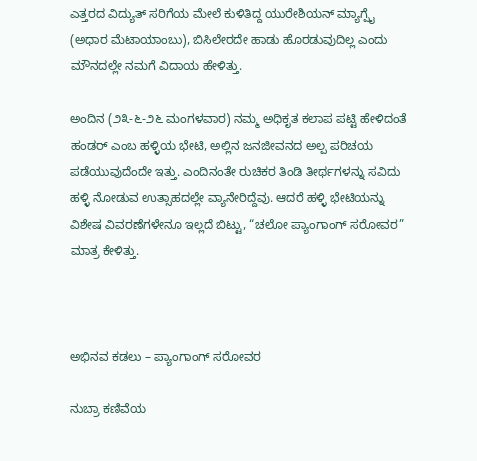ಎತ್ತರದ ವಿದ್ಯುತ್ ಸರಿಗೆಯ ಮೇಲೆ ಕುಳಿತಿದ್ದ ಯುರೇಶಿಯನ್ ಮ್ಯಾಗ್ಪೈ (ಅಧಾರ ಮೆಟಾಯಾಂಬು), ಬಿಸಿಲೇರದೇ ಹಾಡು ಹೊರಡುವುದಿಲ್ಲ ಎಂದು ಮೌನದಲ್ಲೇ ನಮಗೆ ವಿದಾಯ ಹೇಳಿತ್ತು.

ಅಂದಿನ (೨೩-೬-೨೬ ಮಂಗಳವಾರ) ನಮ್ಮ ಅಧಿಕೃತ ಕಲಾಪ ಪಟ್ಟಿ ಹೇಳಿದಂತೆ ಹಂಡರ್ ಎಂಬ ಹಳ್ಳಿಯ ಭೇಟಿ, ಅಲ್ಲಿನ ಜನಜೀವನದ ಅಲ್ಪ ಪರಿಚಯ ಪಡೆಯುವುದೆಂದೇ ಇತ್ತು. ಎಂದಿನಂತೇ ರುಚಿಕರ ತಿಂಡಿ ತೀರ್ಥಗಳನ್ನು ಸವಿದು ಹಳ್ಳಿ ನೋಡುವ ಉತ್ಸಾಹದಲ್ಲೇ ವ್ಯಾನೇರಿದ್ದೆವು. ಆದರೆ ಹಳ್ಳಿ ಭೇಟಿಯನ್ನು ವಿಶೇಷ ವಿವರಣೆಗಳೇನೂ ಇಲ್ಲದೆ ಬಿಟ್ಟು, “ಚಲೋ ಪ್ಯಾಂಗಾಂಗ್ ಸರೋವರ” ಮಾತ್ರ ಕೇಳಿತ್ತು.



ಅಭಿನವ ಕಡಲು – ಪ್ಯಾಂಗಾಂಗ್ ಸರೋವರ

ನುಬ್ರಾ ಕಣಿವೆಯ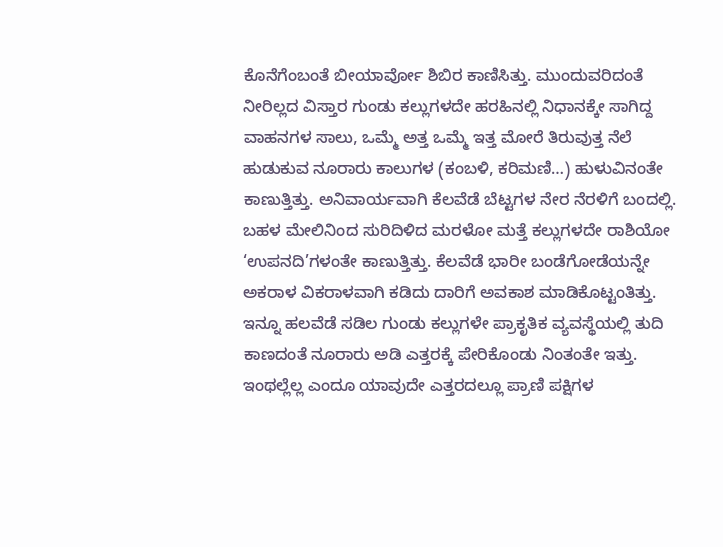ಕೊನೆಗೆಂಬಂತೆ ಬೀಯಾರ್ವೋ ಶಿಬಿರ ಕಾಣಿಸಿತ್ತು. ಮುಂದುವರಿದಂತೆ  ನೀರಿಲ್ಲದ ವಿಸ್ತಾರ ಗುಂಡು ಕಲ್ಲುಗಳದೇ ಹರಹಿನಲ್ಲಿ ನಿಧಾನಕ್ಕೇ ಸಾಗಿದ್ದ ವಾಹನಗಳ ಸಾಲು, ಒಮ್ಮೆ ಅತ್ತ ಒಮ್ಮೆ ಇತ್ತ ಮೋರೆ ತಿರುವುತ್ತ ನೆಲೆ ಹುಡುಕುವ ನೂರಾರು ಕಾಲುಗಳ (ಕಂಬಳಿ, ಕರಿಮಣಿ…) ಹುಳುವಿನಂತೇ ಕಾಣುತ್ತಿತ್ತು. ಅನಿವಾರ್ಯವಾಗಿ ಕೆಲವೆಡೆ ಬೆಟ್ಟಗಳ ನೇರ ನೆರಳಿಗೆ ಬಂದಲ್ಲಿ. ಬಹಳ ಮೇಲಿನಿಂದ ಸುರಿದಿಳಿದ ಮರಳೋ ಮತ್ತೆ ಕಲ್ಲುಗಳದೇ ರಾಶಿಯೋ ‘ಉಪನದಿ’ಗಳಂತೇ ಕಾಣುತ್ತಿತ್ತು. ಕೆಲವೆಡೆ ಭಾರೀ ಬಂಡೆಗೋಡೆಯನ್ನೇ ಅಕರಾಳ ವಿಕರಾಳವಾಗಿ ಕಡಿದು ದಾರಿಗೆ ಅವಕಾಶ ಮಾಡಿಕೊಟ್ಟಂತಿತ್ತು. ಇನ್ನೂ ಹಲವೆಡೆ ಸಡಿಲ ಗುಂಡು ಕಲ್ಲುಗಳೇ ಪ್ರಾಕೃತಿಕ ವ್ಯವಸ್ಥೆಯಲ್ಲಿ ತುದಿ ಕಾಣದಂತೆ ನೂರಾರು ಅಡಿ ಎತ್ತರಕ್ಕೆ ಪೇರಿಕೊಂಡು ನಿಂತಂತೇ ಇತ್ತು. ಇಂಥಲ್ಲೆಲ್ಲ ಎಂದೂ ಯಾವುದೇ ಎತ್ತರದಲ್ಲೂ ಪ್ರಾಣಿ ಪಕ್ಷಿಗಳ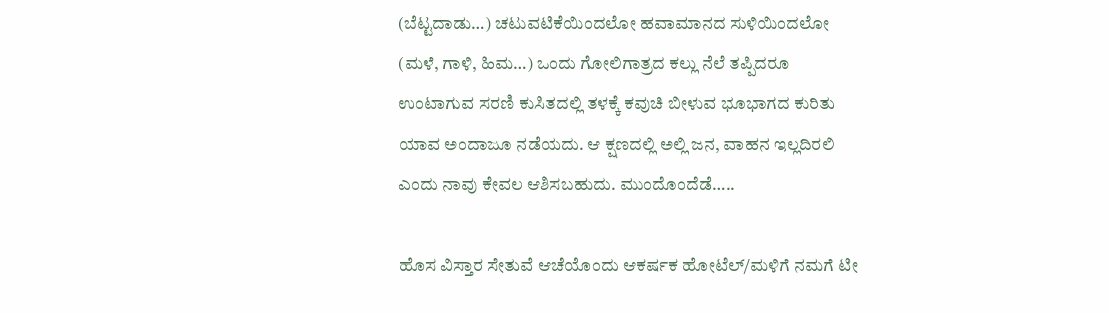(ಬೆಟ್ಟದಾಡು…) ಚಟುವಟಿಕೆಯಿಂದಲೋ ಹವಾಮಾನದ ಸುಳಿಯಿಂದಲೋ (ಮಳೆ, ಗಾಳಿ, ಹಿಮ…) ಒಂದು ಗೋಲಿಗಾತ್ರದ ಕಲ್ಲು ನೆಲೆ ತಪ್ಪಿದರೂ ಉಂಟಾಗುವ ಸರಣಿ ಕುಸಿತದಲ್ಲಿ ತಳಕ್ಕೆ ಕವುಚಿ ಬೀಳುವ ಭೂಭಾಗದ ಕುರಿತು ಯಾವ ಅಂದಾಜೂ ನಡೆಯದು. ಆ ಕ್ಷಣದಲ್ಲಿ ಅಲ್ಲಿ ಜನ, ವಾಹನ ಇಲ್ಲದಿರಲಿ ಎಂದು ನಾವು ಕೇವಲ ಆಶಿಸಬಹುದು. ಮುಂದೊಂದೆಡೆ…..

ಹೊಸ ವಿಸ್ತಾರ ಸೇತುವೆ ಆಚೆಯೊಂದು ಆಕರ್ಷಕ ಹೋಟೆಲ್/ಮಳಿಗೆ ನಮಗೆ ಟೀ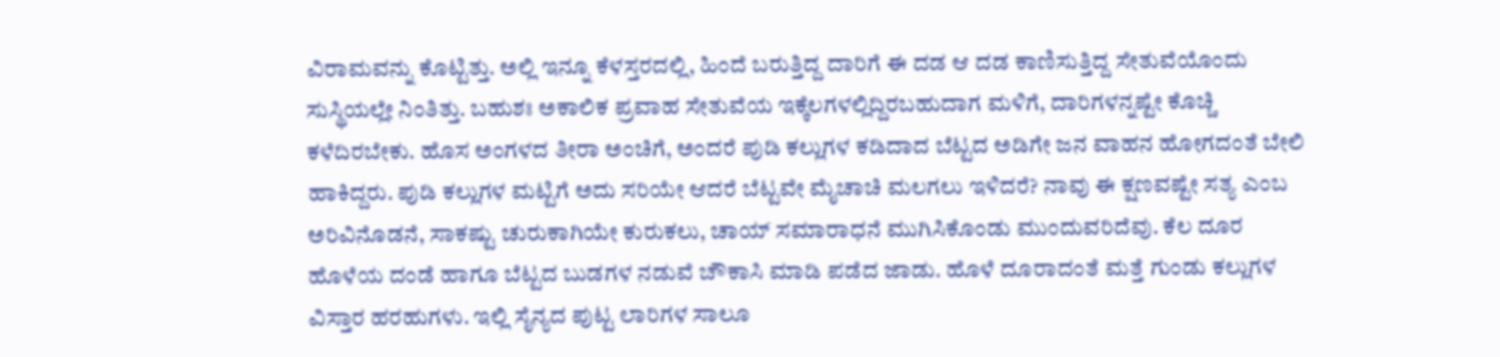ವಿರಾಮವನ್ನು ಕೊಟ್ಟಿತ್ತು. ಅಲ್ಲಿ ಇನ್ನೂ ಕೆಳಸ್ತರದಲ್ಲಿ, ಹಿಂದೆ ಬರುತ್ತಿದ್ದ ದಾರಿಗೆ ಈ ದಡ ಆ ದಡ ಕಾಣಿಸುತ್ತಿದ್ದ ಸೇತುವೆಯೊಂದು ಸುಸ್ಥಿಯಲ್ಲೇ ನಿಂತಿತ್ತು. ಬಹುಶಃ ಅಕಾಲಿಕ ಪ್ರವಾಹ ಸೇತುವೆಯ ಇಕ್ಕೆಲಗಳಲ್ಲಿದ್ದಿರಬಹುದಾಗ ಮಳಿಗೆ, ದಾರಿಗಳನ್ನಷ್ಟೇ ಕೊಚ್ಚಿ ಕಳೆದಿರಬೇಕು. ಹೊಸ ಅಂಗಳದ ತೀರಾ ಅಂಚಿಗೆ, ಅಂದರೆ ಪುಡಿ ಕಲ್ಲುಗಳ ಕಡಿದಾದ ಬೆಟ್ಟದ ಅಡಿಗೇ ಜನ ವಾಹನ ಹೋಗದಂತೆ ಬೇಲಿ ಹಾಕಿದ್ದರು. ಪುಡಿ ಕಲ್ಲುಗಳ ಮಟ್ಟಿಗೆ ಅದು ಸರಿಯೇ ಆದರೆ ಬೆಟ್ಟವೇ ಮೈಚಾಚಿ ಮಲಗಲು ಇಳಿದರೆ? ನಾವು ಈ ಕ್ಷಣವಷ್ಟೇ ಸತ್ಯ ಎಂಬ ಅರಿವಿನೊಡನೆ, ಸಾಕಷ್ಟು ಚುರುಕಾಗಿಯೇ ಕುರುಕಲು, ಚಾಯ್ ಸಮಾರಾಧನೆ ಮುಗಿಸಿಕೊಂಡು ಮುಂದುವರಿದೆವು. ಕೆಲ ದೂರ ಹೊಳೆಯ ದಂಡೆ ಹಾಗೂ ಬೆಟ್ಟದ ಬುಡಗಳ ನಡುವೆ ಚೌಕಾಸಿ ಮಾಡಿ ಪಡೆದ ಜಾಡು. ಹೊಳೆ ದೂರಾದಂತೆ ಮತ್ತೆ ಗುಂಡು ಕಲ್ಲುಗಳ ವಿಸ್ತಾರ ಹರಹುಗಳು. ಇಲ್ಲಿ ಸೈನ್ಯದ ಪುಟ್ಟ ಲಾರಿಗಳ ಸಾಲೂ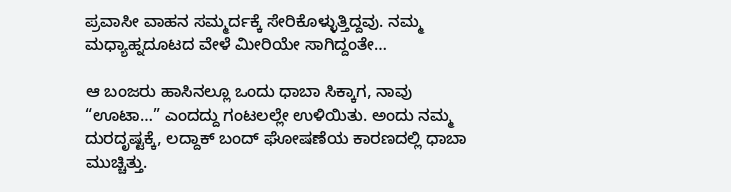ಪ್ರವಾಸೀ ವಾಹನ ಸಮ್ಮರ್ದಕ್ಕೆ ಸೇರಿಕೊಳ್ಳುತ್ತಿದ್ದವು. ನಮ್ಮ ಮಧ್ಯಾಹ್ನದೂಟದ ವೇಳೆ ಮೀರಿಯೇ ಸಾಗಿದ್ದಂತೇ…

ಆ ಬಂಜರು ಹಾಸಿನಲ್ಲೂ ಒಂದು ಧಾಬಾ ಸಿಕ್ಕಾಗ, ನಾವು “ಊಟಾ…” ಎಂದದ್ದು ಗಂಟಲಲ್ಲೇ ಉಳಿಯಿತು. ಅಂದು ನಮ್ಮ ದುರದೃಷ್ಟಕ್ಕೆ, ಲದ್ದಾಕ್ ಬಂದ್ ಘೋಷಣೆಯ ಕಾರಣದಲ್ಲಿ ಧಾಬಾ ಮುಚ್ಚಿತ್ತು.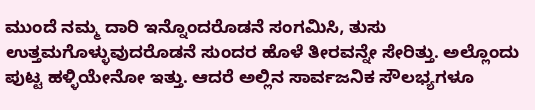ಮುಂದೆ ನಮ್ಮ ದಾರಿ ಇನ್ನೊಂದರೊಡನೆ ಸಂಗಮಿಸಿ, ತುಸು ಉತ್ತಮಗೊಳ್ಳುವುದರೊಡನೆ ಸುಂದರ ಹೊಳೆ ತೀರವನ್ನೇ ಸೇರಿತ್ತು. ಅಲ್ಲೊಂದು ಪುಟ್ಟ ಹಳ್ಳಿಯೇನೋ ಇತ್ತು. ಆದರೆ ಅಲ್ಲಿನ ಸಾರ್ವಜನಿಕ ಸೌಲಭ್ಯಗಳೂ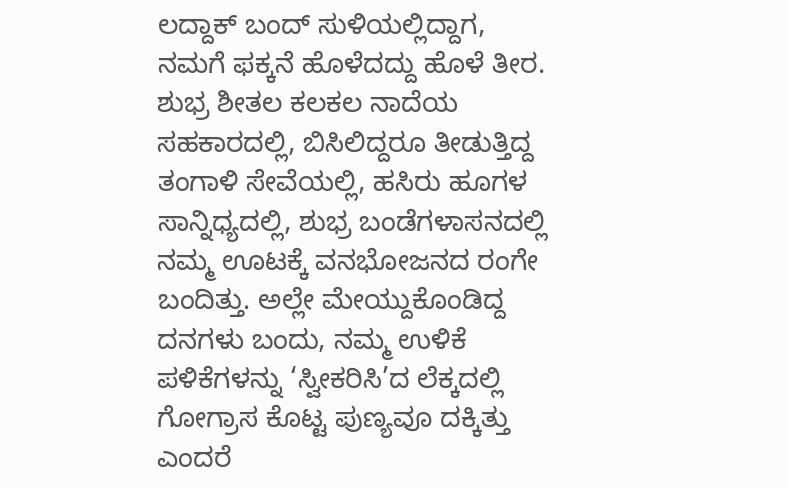ಲದ್ದಾಕ್ ಬಂದ್ ಸುಳಿಯಲ್ಲಿದ್ದಾಗ, ನಮಗೆ ಫಕ್ಕನೆ ಹೊಳೆದದ್ದು ಹೊಳೆ ತೀರ. ಶುಭ್ರ ಶೀತಲ ಕಲಕಲ ನಾದೆಯ ಸಹಕಾರದಲ್ಲಿ, ಬಿಸಿಲಿದ್ದರೂ ತೀಡುತ್ತಿದ್ದ ತಂಗಾಳಿ ಸೇವೆಯಲ್ಲಿ, ಹಸಿರು ಹೂಗಳ ಸಾನ್ನಿಧ್ಯದಲ್ಲಿ, ಶುಭ್ರ ಬಂಡೆಗಳಾಸನದಲ್ಲಿ ನಮ್ಮ ಊಟಕ್ಕೆ ವನಭೋಜನದ ರಂಗೇ ಬಂದಿತ್ತು. ಅಲ್ಲೇ ಮೇಯ್ದುಕೊಂಡಿದ್ದ ದನಗಳು ಬಂದು, ನಮ್ಮ ಉಳಿಕೆ ಪಳಿಕೆಗಳನ್ನು ‘ಸ್ವೀಕರಿಸಿ’ದ ಲೆಕ್ಕದಲ್ಲಿ ಗೋಗ್ರಾಸ ಕೊಟ್ಟ ಪುಣ್ಯವೂ ದಕ್ಕಿತ್ತು ಎಂದರೆ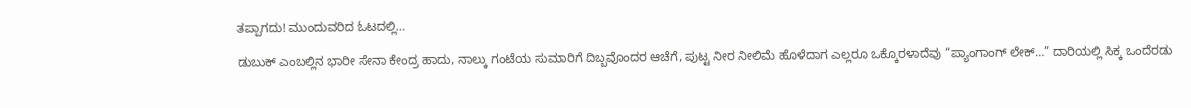ತಪ್ಪಾಗದು! ಮುಂದುವರಿದ ಓಟದಲ್ಲಿ…

ಡುಬುಕ್ ಎಂಬಲ್ಲಿನ ಭಾರೀ ಸೇನಾ ಕೇಂದ್ರ ಹಾದು, ನಾಲ್ಕು ಗಂಟೆಯ ಸುಮಾರಿಗೆ ದಿಬ್ಬವೊಂದರ ಆಚೆಗೆ, ಪುಟ್ಟ ನೀರ ನೀಲಿಮೆ ಹೊಳೆದಾಗ ಎಲ್ಲರೂ ಒಕ್ಕೊರಳಾದೆವು “ಪ್ಯಾಂಗಾಂಗ್ ಲೇಕ್…” ದಾರಿಯಲ್ಲಿ ಸಿಕ್ಕ ಒಂದೆರಡು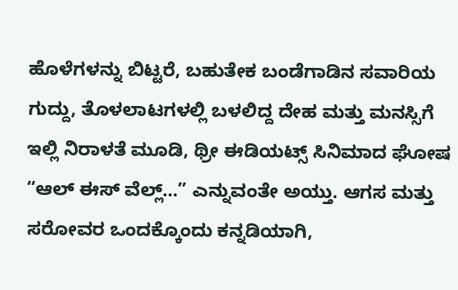ಹೊಳೆಗಳನ್ನು ಬಿಟ್ಟರೆ, ಬಹುತೇಕ ಬಂಡೆಗಾಡಿನ ಸವಾರಿಯ ಗುದ್ದು, ತೊಳಲಾಟಗಳಲ್ಲಿ ಬಳಲಿದ್ದ ದೇಹ ಮತ್ತು ಮನಸ್ಸಿಗೆ ಇಲ್ಲಿ ನಿರಾಳತೆ ಮೂಡಿ, ಥ್ರೀ ಈಡಿಯಟ್ಸ್ ಸಿನಿಮಾದ ಘೋಷ “ಆಲ್ ಈಸ್ ವೆಲ್ಲ್…” ಎನ್ನುವಂತೇ ಅಯ್ತು. ಆಗಸ ಮತ್ತು ಸರೋವರ ಒಂದಕ್ಕೊಂದು ಕನ್ನಡಿಯಾಗಿ,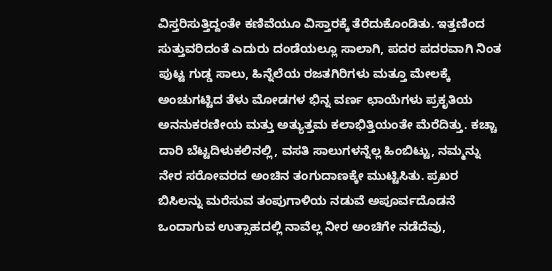ವಿಸ್ತರಿಸುತ್ತಿದ್ದಂತೇ ಕಣಿವೆಯೂ ವಿಸ್ತಾರಕ್ಕೆ ತೆರೆದುಕೊಂಡಿತು. ಇತ್ತಣಿಂದ ಸುತ್ತುವರಿದಂತೆ ಎದುರು ದಂಡೆಯಲ್ಲೂ ಸಾಲಾಗಿ, ಪದರ ಪದರವಾಗಿ ನಿಂತ ಪುಟ್ಟ ಗುಡ್ಡ ಸಾಲು, ಹಿನ್ನೆಲೆಯ ರಜತಗಿರಿಗಳು ಮತ್ತೂ ಮೇಲಕ್ಕೆ ಅಂಚುಗಟ್ಟಿದ ತೆಳು ಮೋಡಗಳ ಭಿನ್ನ ವರ್ಣ ಛಾಯೆಗಳು ಪ್ರಕೃತಿಯ ಅನನುಕರಣೀಯ ಮತ್ತು ಅತ್ಯುತ್ತಮ ಕಲಾಭಿತ್ತಿಯಂತೇ ಮೆರೆದಿತ್ತು. ಕಚ್ಚಾ ದಾರಿ ಬೆಟ್ಟದಿಳುಕಲಿನಲ್ಲಿ, ವಸತಿ ಸಾಲುಗಳನ್ನೆಲ್ಲ ಹಿಂಬಿಟ್ಟು, ನಮ್ಮನ್ನು ನೇರ ಸರೋವರದ ಅಂಚಿನ ತಂಗುದಾಣಕ್ಕೇ ಮುಟ್ಟಿಸಿತು. ಪ್ರಖರ ಬಿಸಿಲನ್ನು ಮರೆಸುವ ತಂಪುಗಾಳಿಯ ನಡುವೆ ಅಪೂರ್ವದೊಡನೆ ಒಂದಾಗುವ ಉತ್ಸಾಹದಲ್ಲಿ ನಾವೆಲ್ಲ ನೀರ ಅಂಚಿಗೇ ನಡೆದೆವು,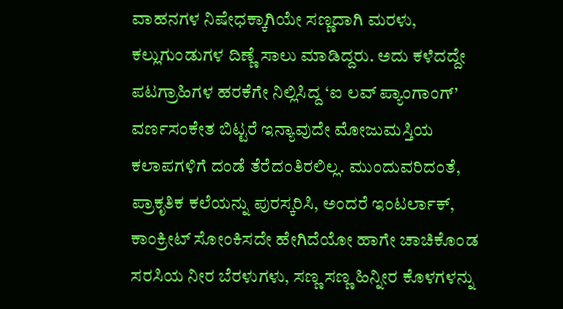ವಾಹನಗಳ ನಿಷೇಧಕ್ಕಾಗಿಯೇ ಸಣ್ಣದಾಗಿ ಮರಳು, ಕಲ್ಲುಗುಂಡುಗಳ ದಿಣ್ಣೆ ಸಾಲು ಮಾಡಿದ್ದರು. ಅದು ಕಳೆದದ್ದೇ ಪಟಗ್ರಾಹಿಗಳ ಹರಕೆಗೇ ನಿಲ್ಲಿಸಿದ್ದ ‘ಐ ಲವ್ ಪ್ಯಾಂಗಾಂಗ್’ ವರ್ಣಸಂಕೇತ ಬಿಟ್ಟರೆ ಇನ್ಯಾವುದೇ ಮೋಜುಮಸ್ತಿಯ ಕಲಾಪಗಳಿಗೆ ದಂಡೆ ತೆರೆದಂತಿರಲಿಲ್ಲ. ಮುಂದುವರಿದಂತೆ, ಪ್ರಾಕೃತಿಕ ಕಲೆಯನ್ನು ಪುರಸ್ಕರಿಸಿ, ಅಂದರೆ ಇಂಟರ್ಲಾಕ್, ಕಾಂಕ್ರೀಟ್ ಸೋಂಕಿಸದೇ ಹೇಗಿದೆಯೋ ಹಾಗೇ ಚಾಚಿಕೊಂಡ ಸರಸಿಯ ನೀರ ಬೆರಳುಗಳು, ಸಣ್ಣ ಸಣ್ಣ ಹಿನ್ನೀರ ಕೊಳಗಳನ್ನು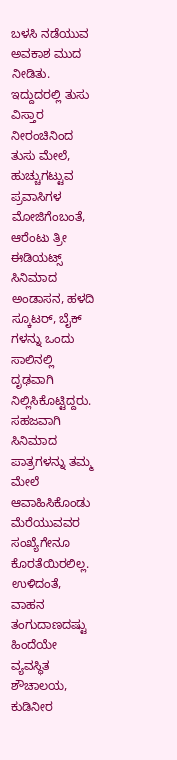ಬಳಸಿ ನಡೆಯುವ ಅವಕಾಶ ಮುದ ನೀಡಿತು. ಇದ್ದುದರಲ್ಲಿ ತುಸು ವಿಸ್ತಾರ ನೀರಂಚಿನಿಂದ ತುಸು ಮೇಲೆ, ಹುಚ್ಚುಗಟ್ಟುವ ಪ್ರವಾಸಿಗಳ ಮೋಜಿಗೆಂಬಂತೆ, ಆರೆಂಟು ತ್ರೀ ಈಡಿಯಟ್ಸ್ ಸಿನಿಮಾದ ಅಂಡಾಸನ, ಹಳದಿ ಸ್ಕೂಟರ್, ಬೈಕ್ ಗಳನ್ನು ಒಂದು ಸಾಲಿನಲ್ಲಿ ದೃಢವಾಗಿ ನಿಲ್ಲಿಸಿಕೊಟ್ಟಿದ್ದರು. ಸಹಜವಾಗಿ ಸಿನಿಮಾದ ಪಾತ್ರಗಳನ್ನು ತಮ್ಮ ಮೇಲೆ ಆವಾಹಿಸಿಕೊಂಡು ಮೆರೆಯುವವರ ಸಂಖ್ಯೆಗೇನೂ ಕೊರತೆಯಿರಲಿಲ್ಲ. ಉಳಿದಂತೆ, ವಾಹನ ತಂಗುದಾಣದಷ್ಟು ಹಿಂದೆಯೇ ವ್ಯವಸ್ಥಿತ ಶೌಚಾಲಯ, ಕುಡಿನೀರ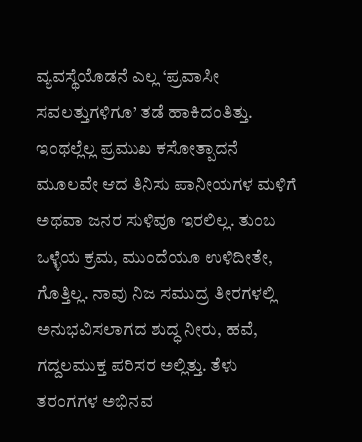ವ್ಯವಸ್ಥೆಯೊಡನೆ ಎಲ್ಲ ‘ಪ್ರವಾಸೀ ಸವಲತ್ತುಗಳಿಗೂ’ ತಡೆ ಹಾಕಿದಂತಿತ್ತು. ಇಂಥಲ್ಲೆಲ್ಲ ಪ್ರಮುಖ ಕಸೋತ್ಪಾದನೆ ಮೂಲವೇ ಆದ ತಿನಿಸು ಪಾನೀಯಗಳ ಮಳಿಗೆ ಅಥವಾ ಜನರ ಸುಳಿವೂ ಇರಲಿಲ್ಲ. ತುಂಬ ಒಳ್ಳೆಯ ಕ್ರಮ, ಮುಂದೆಯೂ ಉಳಿದೀತೇ, ಗೊತ್ತಿಲ್ಲ. ನಾವು ನಿಜ ಸಮುದ್ರ ತೀರಗಳಲ್ಲಿ ಅನುಭವಿಸಲಾಗದ ಶುದ್ಧ ನೀರು, ಹವೆ, ಗದ್ದಲಮುಕ್ತ ಪರಿಸರ ಅಲ್ಲಿತ್ತು. ತೆಳು ತರಂಗಗಳ ಅಭಿನವ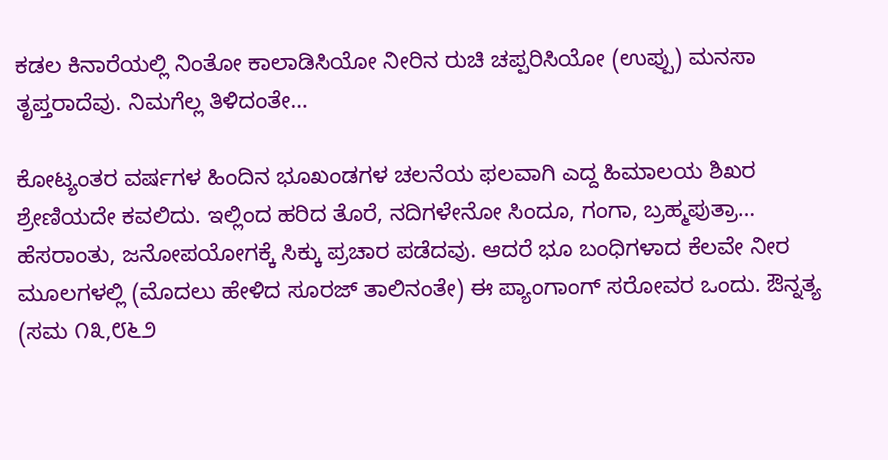ಕಡಲ ಕಿನಾರೆಯಲ್ಲಿ ನಿಂತೋ ಕಾಲಾಡಿಸಿಯೋ ನೀರಿನ ರುಚಿ ಚಪ್ಪರಿಸಿಯೋ (ಉಪ್ಪು) ಮನಸಾ ತೃಪ್ತರಾದೆವು. ನಿಮಗೆಲ್ಲ ತಿಳಿದಂತೇ…

ಕೋಟ್ಯಂತರ ವರ್ಷಗಳ ಹಿಂದಿನ ಭೂಖಂಡಗಳ ಚಲನೆಯ ಫಲವಾಗಿ ಎದ್ದ ಹಿಮಾಲಯ ಶಿಖರ ಶ್ರೇಣಿಯದೇ ಕವಲಿದು. ಇಲ್ಲಿಂದ ಹರಿದ ತೊರೆ, ನದಿಗಳೇನೋ ಸಿಂದೂ, ಗಂಗಾ, ಬ್ರಹ್ಮಪುತ್ರಾ… ಹೆಸರಾಂತು, ಜನೋಪಯೋಗಕ್ಕೆ ಸಿಕ್ಕು ಪ್ರಚಾರ ಪಡೆದವು. ಆದರೆ ಭೂ ಬಂಧಿಗಳಾದ ಕೆಲವೇ ನೀರ ಮೂಲಗಳಲ್ಲಿ (ಮೊದಲು ಹೇಳಿದ ಸೂರಜ್ ತಾಲಿನಂತೇ) ಈ ಪ್ಯಾಂಗಾಂಗ್ ಸರೋವರ ಒಂದು. ಔನ್ನತ್ಯ (ಸಮ ೧೩,೮೬೨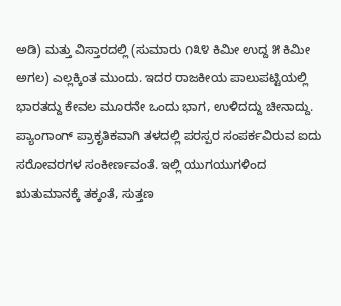ಅಡಿ) ಮತ್ತು ವಿಸ್ತಾರದಲ್ಲಿ (ಸುಮಾರು ೧೩೪ ಕಿಮೀ ಉದ್ದ ೫ ಕಿಮೀ ಅಗಲ) ಎಲ್ಲಕ್ಕಿಂತ ಮುಂದು. ಇದರ ರಾಜಕೀಯ ಪಾಲುಪಟ್ಟಿಯಲ್ಲಿ ಭಾರತದ್ದು ಕೇವಲ ಮೂರನೇ ಒಂದು ಭಾಗ, ಉಳಿದದ್ದು ಚೀನಾದ್ದು. ಪ್ಯಾಂಗಾಂಗ್ ಪ್ರಾಕೃತಿಕವಾಗಿ ತಳದಲ್ಲಿ ಪರಸ್ಪರ ಸಂಪರ್ಕವಿರುವ ಐದು ಸರೋವರಗಳ ಸಂಕೀರ್ಣವಂತೆ. ಇಲ್ಲಿ ಯುಗಯುಗಳಿಂದ ಋತುಮಾನಕ್ಕೆ ತಕ್ಕಂತೆ, ಸುತ್ತಣ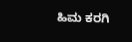ಹಿಮ ಕರಗಿ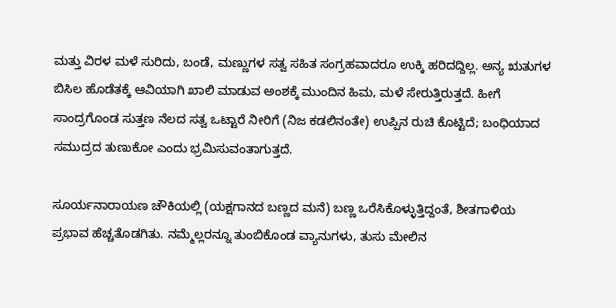ಮತ್ತು ವಿರಳ ಮಳೆ ಸುರಿದು, ಬಂಡೆ, ಮಣ್ಣುಗಳ ಸತ್ವ ಸಹಿತ ಸಂಗ್ರಹವಾದರೂ ಉಕ್ಕಿ ಹರಿದದ್ದಿಲ್ಲ. ಅನ್ಯ ಋತುಗಳ ಬಿಸಿಲ ಹೊಡೆತಕ್ಕೆ ಆವಿಯಾಗಿ ಖಾಲಿ ಮಾಡುವ ಅಂಶಕ್ಕೆ ಮುಂದಿನ ಹಿಮ, ಮಳೆ ಸೇರುತ್ತಿರುತ್ತದೆ. ಹೀಗೆ ಸಾಂದ್ರಗೊಂಡ ಸುತ್ತಣ ನೆಲದ ಸತ್ವ ಒಟ್ಟಾರೆ ನೀರಿಗೆ (ನಿಜ ಕಡಲಿನಂತೇ) ಉಪ್ಪಿನ ರುಚಿ ಕೊಟ್ಟಿದೆ; ಬಂಧಿಯಾದ ಸಮುದ್ರದ ತುಣುಕೋ ಎಂದು ಭ್ರಮಿಸುವಂತಾಗುತ್ತದೆ.

ಸೂರ್ಯನಾರಾಯಣ ಚೌಕಿಯಲ್ಲಿ (ಯಕ್ಷಗಾನದ ಬಣ್ಣದ ಮನೆ) ಬಣ್ಣ ಒರೆಸಿಕೊಳ್ಳುತ್ತಿದ್ದಂತೆ, ಶೀತಗಾಳಿಯ ಪ್ರಭಾವ ಹೆಚ್ಚತೊಡಗಿತು. ನಮ್ಮೆಲ್ಲರನ್ನೂ ತುಂಬಿಕೊಂಡ ವ್ಯಾನುಗಳು, ತುಸು ಮೇಲಿನ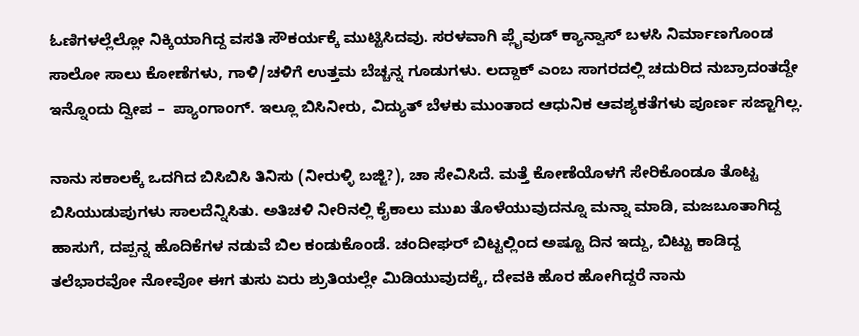ಓಣಿಗಳಲ್ಲೆಲ್ಲೋ ನಿಕ್ಕಿಯಾಗಿದ್ದ ವಸತಿ ಸೌಕರ್ಯಕ್ಕೆ ಮುಟ್ಟಿಸಿದವು. ಸರಳವಾಗಿ ಪ್ಲೈವುಡ್ ಕ್ಯಾನ್ವಾಸ್ ಬಳಸಿ ನಿರ್ಮಾಣಗೊಂಡ ಸಾಲೋ ಸಾಲು ಕೋಣೆಗಳು, ಗಾಳಿ/ಚಳಿಗೆ ಉತ್ತಮ ಬೆಚ್ಚನ್ನ ಗೂಡುಗಳು. ಲದ್ದಾಕ್ ಎಂಬ ಸಾಗರದಲ್ಲಿ ಚದುರಿದ ನುಬ್ರಾದಂತದ್ದೇ ಇನ್ನೊಂದು ದ್ವೀಪ –  ಪ್ಯಾಂಗಾಂಗ್. ಇಲ್ಲೂ ಬಿಸಿನೀರು, ವಿದ್ಯುತ್ ಬೆಳಕು ಮುಂತಾದ ಆಧುನಿಕ ಆವಶ್ಯಕತೆಗಳು ಪೂರ್ಣ ಸಜ್ಜಾಗಿಲ್ಲ.

ನಾನು ಸಕಾಲಕ್ಕೆ ಒದಗಿದ ಬಿಸಿಬಿಸಿ ತಿನಿಸು (ನೀರುಳ್ಳಿ ಬಜ್ಜಿ?), ಚಾ ಸೇವಿಸಿದೆ. ಮತ್ತೆ ಕೋಣೆಯೊಳಗೆ ಸೇರಿಕೊಂಡೂ ತೊಟ್ಟ ಬಿಸಿಯುಡುಪುಗಳು ಸಾಲದೆನ್ನಿಸಿತು. ಅತಿಚಳಿ ನೀರಿನಲ್ಲಿ ಕೈಕಾಲು ಮುಖ ತೊಳೆಯುವುದನ್ನೂ ಮನ್ನಾ ಮಾಡಿ, ಮಜಬೂತಾಗಿದ್ದ ಹಾಸುಗೆ, ದಪ್ಪನ್ನ ಹೊದಿಕೆಗಳ ನಡುವೆ ಬಿಲ ಕಂಡುಕೊಂಡೆ. ಚಂದೀಘರ್ ಬಿಟ್ಟಲ್ಲಿಂದ ಅಷ್ಟೂ ದಿನ ಇದ್ದು, ಬಿಟ್ಟು ಕಾಡಿದ್ದ ತಲೆಭಾರವೋ ನೋವೋ ಈಗ ತುಸು ಏರು ಶ್ರುತಿಯಲ್ಲೇ ಮಿಡಿಯುವುದಕ್ಕೆ, ದೇವಕಿ ಹೊರ ಹೋಗಿದ್ದರೆ ನಾನು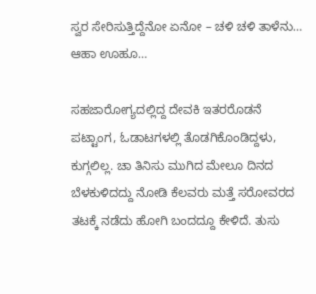ಸ್ವರ ಸೇರಿಸುತ್ತಿದ್ದೆನೋ ಏನೋ – ಚಳಿ ಚಳಿ ತಾಳೆನು… ಆಹಾ ಊಹೂ…

ಸಹಜಾರೋಗ್ಯದಲ್ಲಿದ್ದ ದೇವಕಿ ಇತರರೊಡನೆ ಪಟ್ಟಾಂಗ, ಓಡಾಟಗಳಲ್ಲಿ ತೊಡಗಿಕೊಂಡಿದ್ದಳು, ಕುಗ್ಗಲಿಲ್ಲ. ಚಾ ತಿನಿಸು ಮುಗಿದ ಮೇಲೂ ದಿನದ ಬೆಳಕುಳಿದದ್ದು ನೋಡಿ ಕೆಲವರು ಮತ್ತೆ ಸರೋವರದ ತಟಕ್ಕೆ ನಡೆದು ಹೋಗಿ ಬಂದದ್ದೂ ಕೇಳಿದೆ. ತುಸು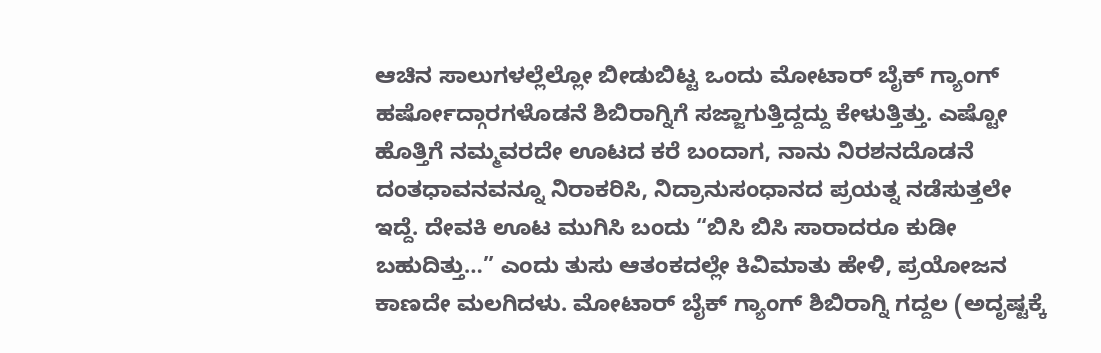ಆಚಿನ ಸಾಲುಗಳಲ್ಲೆಲ್ಲೋ ಬೀಡುಬಿಟ್ಟ ಒಂದು ಮೋಟಾರ್ ಬೈಕ್ ಗ್ಯಾಂಗ್ ಹರ್ಷೋದ್ಗಾರಗಳೊಡನೆ ಶಿಬಿರಾಗ್ನಿಗೆ ಸಜ್ಜಾಗುತ್ತಿದ್ದದ್ದು ಕೇಳುತ್ತಿತ್ತು. ಎಷ್ಟೋ ಹೊತ್ತಿಗೆ ನಮ್ಮವರದೇ ಊಟದ ಕರೆ ಬಂದಾಗ, ನಾನು ನಿರಶನದೊಡನೆ ದಂತಧಾವನವನ್ನೂ ನಿರಾಕರಿಸಿ, ನಿದ್ರಾನುಸಂಧಾನದ ಪ್ರಯತ್ನ ನಡೆಸುತ್ತಲೇ ಇದ್ದೆ. ದೇವಕಿ ಊಟ ಮುಗಿಸಿ ಬಂದು “ಬಿಸಿ ಬಿಸಿ ಸಾರಾದರೂ ಕುಡೀ ಬಹುದಿತ್ತು…” ಎಂದು ತುಸು ಆತಂಕದಲ್ಲೇ ಕಿವಿಮಾತು ಹೇಳಿ, ಪ್ರಯೋಜನ ಕಾಣದೇ ಮಲಗಿದಳು. ಮೋಟಾರ್ ಬೈಕ್ ಗ್ಯಾಂಗ್ ಶಿಬಿರಾಗ್ನಿ ಗದ್ದಲ (ಅದೃಷ್ಟಕ್ಕೆ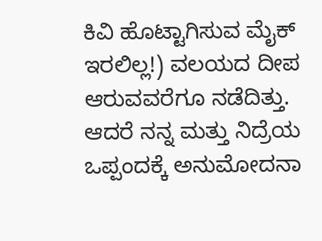ಕಿವಿ ಹೊಟ್ಟಾಗಿಸುವ ಮೈಕ್ ಇರಲಿಲ್ಲ!) ವಲಯದ ದೀಪ ಆರುವವರೆಗೂ ನಡೆದಿತ್ತು. ಆದರೆ ನನ್ನ ಮತ್ತು ನಿದ್ರೆಯ ಒಪ್ಪಂದಕ್ಕೆ ಅನುಮೋದನಾ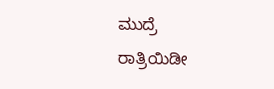ಮುದ್ರೆ ರಾತ್ರಿಯಿಡೀ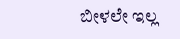ಬೀಳಲೇ ಇಲ್ಲ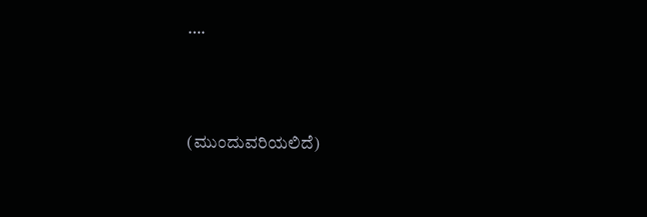….



(ಮುಂದುವರಿಯಲಿದೆ)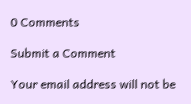0 Comments

Submit a Comment

Your email address will not be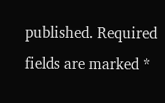published. Required fields are marked *